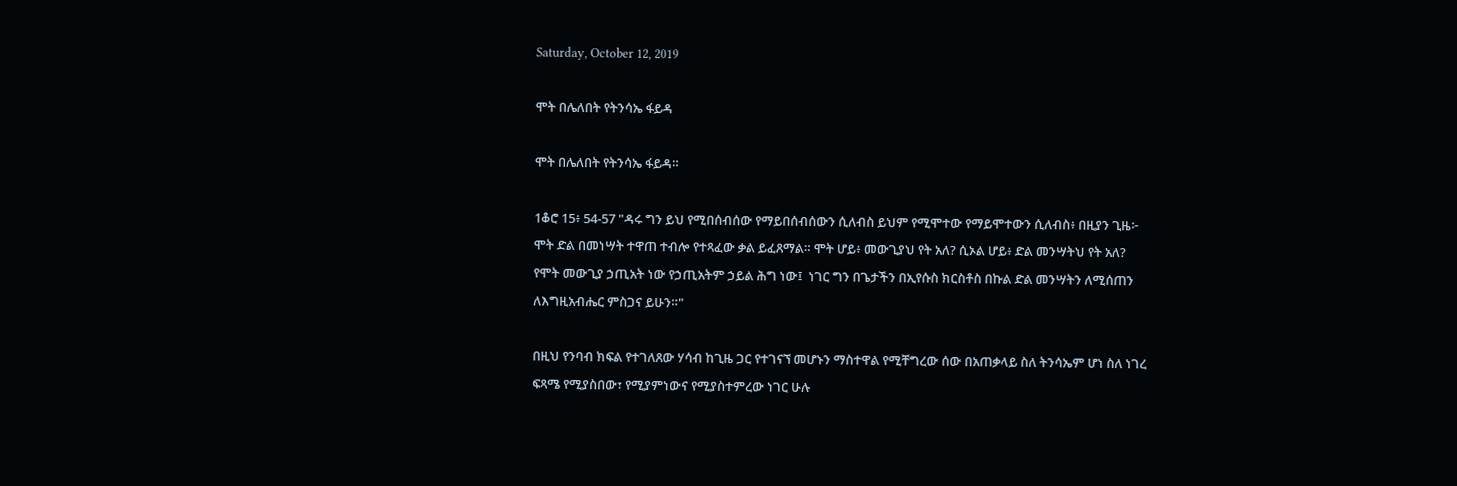Saturday, October 12, 2019

ሞት በሌለበት የትንሳኤ ፋይዳ

ሞት በሌለበት የትንሳኤ ፋይዳ።

1ቆሮ 15፥ 54-57 "ዳሩ ግን ይህ የሚበሰብሰው የማይበሰብሰውን ሲለብስ ይህም የሚሞተው የማይሞተውን ሲለብስ፥ በዚያን ጊዜ፦ ሞት ድል በመነሣት ተዋጠ ተብሎ የተጻፈው ቃል ይፈጸማል። ሞት ሆይ፥ መውጊያህ የት አለ? ሲኦል ሆይ፥ ድል መንሣትህ የት አለ?  የሞት መውጊያ ኃጢአት ነው የኃጢአትም ኃይል ሕግ ነው፤  ነገር ግን በጌታችን በኢየሱስ ክርስቶስ በኩል ድል መንሣትን ለሚሰጠን ለእግዚአብሔር ምስጋና ይሁን።"

በዚህ የንባብ ክፍል የተገለጸው ሃሳብ ከጊዜ ጋር የተገናኘ መሆኑን ማስተዋል የሚቸግረው ሰው በአጠቃላይ ስለ ትንሳኤም ሆነ ስለ ነገረ ፍጻሜ የሚያስበው፣ የሚያምነውና የሚያስተምረው ነገር ሁሉ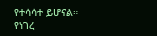የተሳሳተ ይሆናል። የነገረ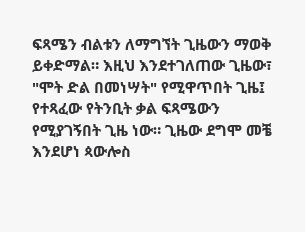ፍጻሜን ብልቱን ለማግኘት ጊዜውን ማወቅ ይቀድማል። እዚህ እንደተገለጠው ጊዜው፣ "ሞት ድል በመነሣት" የሚዋጥበት ጊዜ፤ የተጻፈው የትንቢት ቃል ፍጻሜውን የሚያገኝበት ጊዜ ነው። ጊዜው ደግሞ መቼ እንደሆነ ጳውሎስ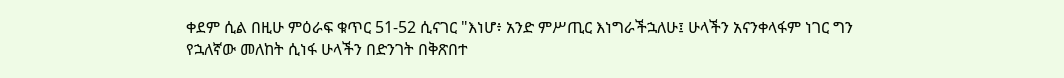ቀደም ሲል በዚሁ ምዕራፍ ቁጥር 51-52 ሲናገር "እነሆ፥ አንድ ምሥጢር እነግራችኋለሁ፤ ሁላችን አናንቀላፋም ነገር ግን የኋለኛው መለከት ሲነፋ ሁላችን በድንገት በቅጽበተ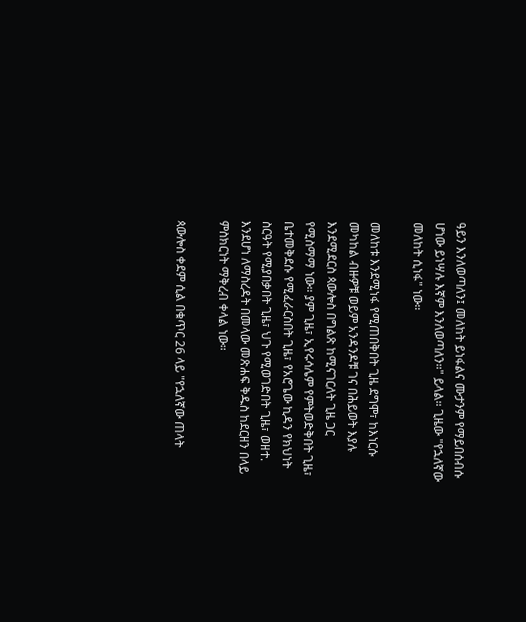ዓይን እንለወጣለን፤ መለከት ይነፋልና ሙታንም የማይበሰብሱ ሆነው ይነሣሉ እኛም እንለወጣለን።" ይላል። ጊዜው "የኋለኛው መለከት ሲነፋ" ነው።

መለከቱ እንደሚነፋ የሚጠበቅበት ጊዜ ደግሞ፣ ከእነርሱ መካከል ብዙዎቹ ወይም አንዳንዶቹ ገና በሕይወት እያሉ እንደሚደርስ ጳውሎስ በግልጽ ከሚናገርለት ጊዜ ጋር የሚስማማ ነው። ያም ጊዜ፣ ኢየሩሳሌም የምትወድቅበት ጊዜ፣ ቤተመቅደሱ የሚፈራርስበት ጊዜ፣ የአሮጌው ኪዳን የክህነት ስርዓት የሚያበቃበት ጊዜ፣ ህጉ የሚወገድበት ጊዜ፣ ወዘተ. እንደሆነ ለማስረዳት በመላው መጽሐፍ ቅዱስ ከደርዘን በላይ ምስክርነት ማቅረብ ቀላል ነው።

ጳውሎስ ቀደም ሲል በቁጥር 26 ላይ "የኋለኛው ጠላት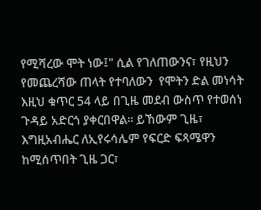የሚሻረው ሞት ነው፤" ሲል የገለጠውንና፣ የዚህን የመጨረሻው ጠላት የተባለውን  የሞትን ድል መነሳት እዚህ ቁጥር 54 ላይ በጊዜ መደብ ውስጥ የተወሰነ ጉዳይ አድርጎ ያቀርበዋል። ይኸውም ጊዜ፣ እግዚአብሔር ለኢየሩሳሌም የፍርድ ፍጻሜዋን ከሚሰጥበት ጊዜ ጋር፣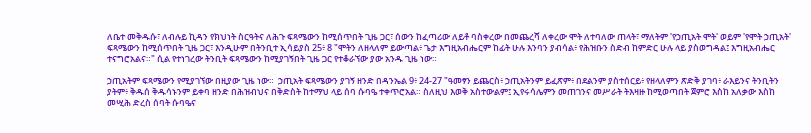ለቤተ መቅዱሱ፣ ለብሉይ ኪዳን የክህነት ስርዓትና ለሕጉ ፍጻሜውን ከሚሰጥበት ጊዜ ጋር፣ ሰውን ከፈጣሪው ለይቶ ባስቀረው በመጨረሻ ለቀረው ሞት ለተባለው ጠላት፣ ማለትም 'የኃጢአት ሞት' ወይም 'የሞት ኃጢአት' ፍጻሜውን ከሚሰጥበት ጊዜ ጋር፣ እንዲሁም በትንቢተ ኢሳይያስ 25፥ 8 "ሞትን ለዘላለም ይውጣል፥ ጌታ እግዚአብሔርም ከፊት ሁሉ እንባን ያብሳል፥ የሕዝቡን ስድብ ከምድር ሁሉ ላይ ያስወግዳል፤ እግዚአብሔር ተናግሮአልና።" ሲል የተነገረው ትንቢት ፍጻሜውን ከሚያገኝበት ጊዜ ጋር የተቆራኘው ያው አንዱ ጊዜ ነው።

ኃጢአትም ፍጻሜውን የሚያገኘው በዚያው ጊዜ ነው።  ኃጢአት ፍጻሜውን ያገኝ ዘንድ በዳንኤል 9፥ 24-27 "ዓመፃን ይጨርስ፥ ኃጢአትንም ይፈጽም፥ በደልንም ያስተሰርይ፥ የዘላለምን ጽድቅ ያገባ፥ ራእይንና ትንቢትን ያትም፥ ቅዱሰ ቅዱሳኑንም ይቀባ ዘንድ በሕዝብህና በቅድስት ከተማህ ላይ ሰባ ሱባዔ ተቀጥሮአል። ስለዚህ እወቅ አስተውልም፤ ኢየሩሳሌምን መጠገንና መሥራት ትእዛዙ ከሚወጣበት ጀምሮ እስከ አለቃው እስከ መሢሕ ድረስ ሰባት ሱባዔና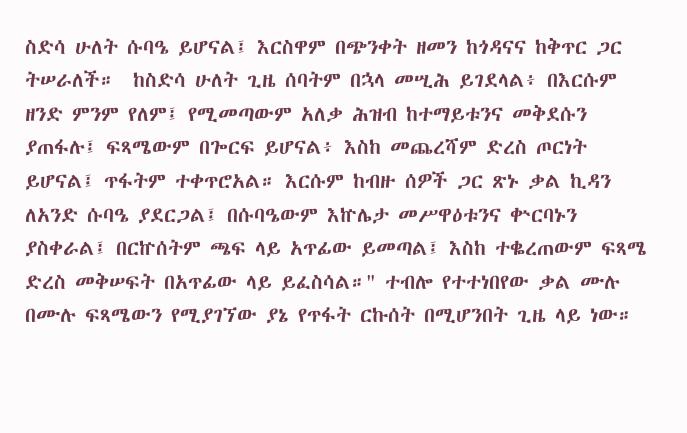ስድሳ ሁለት ሱባዔ ይሆናል፤ እርስዋም በጭንቀት ዘመን ከጎዳናና ከቅጥር ጋር ትሠራለች።  ከስድሳ ሁለት ጊዜ ሰባትም በኋላ መሢሕ ይገደላል፥ በእርሱም ዘንድ ምንም የለም፤ የሚመጣውም አለቃ ሕዝብ ከተማይቱንና መቅደሱን ያጠፋሉ፤ ፍጻሜውም በጐርፍ ይሆናል፥ እስከ መጨረሻም ድረስ ጦርነት ይሆናል፤ ጥፋትም ተቀጥሮአል። እርሱም ከብዙ ሰዎች ጋር ጽኑ ቃል ኪዳን ለአንድ ሱባዔ ያደርጋል፤ በሱባዔውም እኵሌታ መሥዋዕቱንና ቍርባኑን ያስቀራል፤ በርኵሰትም ጫፍ ላይ አጥፊው ይመጣል፤ እስከ ተቈረጠውም ፍጻሜ ድረስ መቅሠፍት በአጥፊው ላይ ይፈስሳል።" ተብሎ የተተነበየው ቃል ሙሉ በሙሉ ፍጻሜውን የሚያገኘው ያኔ የጥፋት ርኩሰት በሚሆንበት ጊዜ ላይ ነው።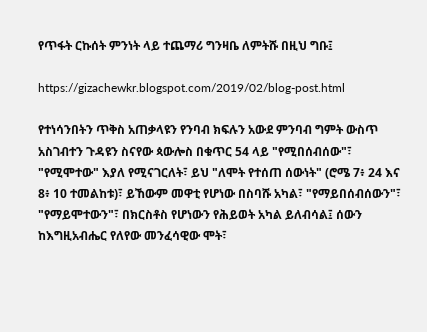የጥፋት ርኩሰት ምንነት ላይ ተጨማሪ ግንዛቤ ለምትሹ በዚህ ግቡ፤

https://gizachewkr.blogspot.com/2019/02/blog-post.html

የተነሳንበትን ጥቅስ አጠቃላዩን የንባብ ክፍሉን አውደ ምንባብ ግምት ውስጥ አስገብተን ጉዳዩን ስናየው ጳውሎስ በቁጥር 54 ላይ "የሚበሰብሰው"፣ "የሚሞተው" እያለ የሚናገርለት፣ ይህ "ለሞት የተሰጠ ሰውነት" (ሮሜ 7፥ 24 እና 8፥ 10 ተመልከቱ)፣ ይኸውም መዋቲ የሆነው በስባሹ አካል፣ "የማይበሰብሰውን"፣ "የማይሞተውን"፣ በክርስቶስ የሆነውን የሕይወት አካል ይለብሳል፤ ሰውን ከእግዚአብሔር የለየው መንፈሳዊው ሞት፣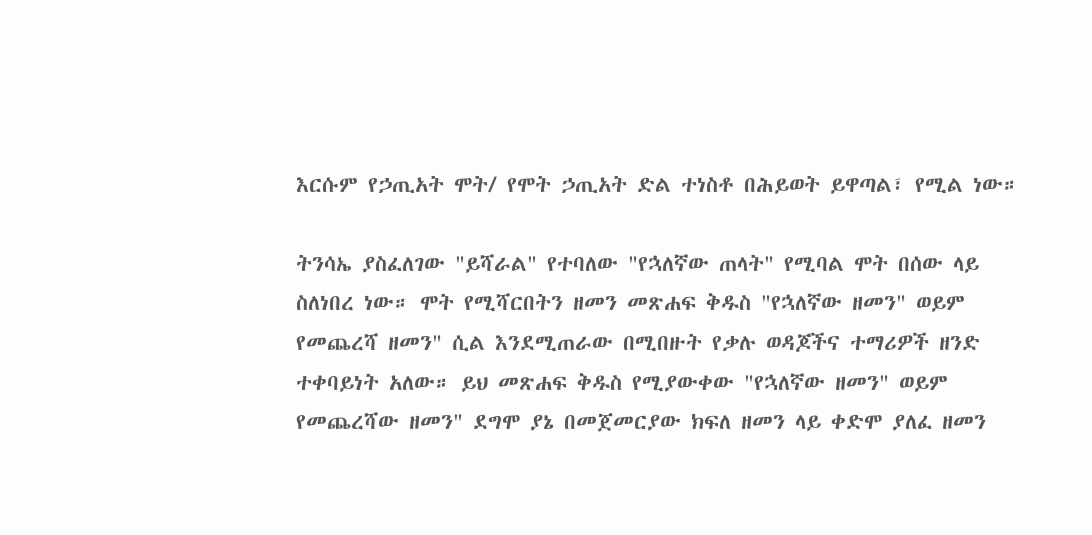እርሱም የኃጢአት ሞት/ የሞት ኃጢአት ድል ተነስቶ በሕይወት ይዋጣል፣ የሚል ነው።

ትንሳኤ ያስፈለገው "ይሻራል" የተባለው "የኋለኛው ጠላት" የሚባል ሞት በሰው ላይ ስለነበረ ነው። ሞት የሚሻርበትን ዘመን መጽሐፍ ቅዱስ "የኋለኛው ዘመን" ወይም የመጨረሻ ዘመን" ሲል እንደሚጠራው በሚበዙት የቃሉ ወዳጆችና ተማሪዎች ዘንድ ተቀባይነት አለው። ይህ መጽሐፍ ቅዱስ የሚያውቀው "የኋለኛው ዘመን" ወይም የመጨረሻው ዘመን" ደግሞ ያኔ በመጀመርያው ክፍለ ዘመን ላይ ቀድሞ ያለፈ ዘመን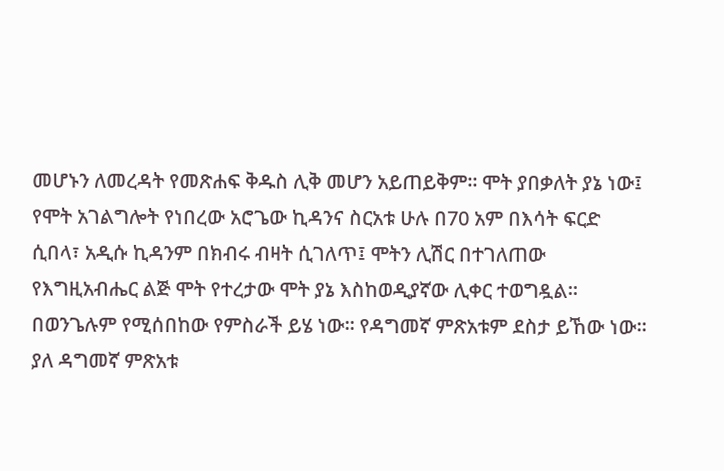መሆኑን ለመረዳት የመጽሐፍ ቅዱስ ሊቅ መሆን አይጠይቅም። ሞት ያበቃለት ያኔ ነው፤ የሞት አገልግሎት የነበረው አሮጌው ኪዳንና ስርአቱ ሁሉ በ70 አም በእሳት ፍርድ ሲበላ፣ አዲሱ ኪዳንም በክብሩ ብዛት ሲገለጥ፤ ሞትን ሊሽር በተገለጠው የእግዚአብሔር ልጅ ሞት የተረታው ሞት ያኔ እስከወዲያኛው ሊቀር ተወግዷል። በወንጌሉም የሚሰበከው የምስራች ይሄ ነው። የዳግመኛ ምጽአቱም ደስታ ይኸው ነው። ያለ ዳግመኛ ምጽአቱ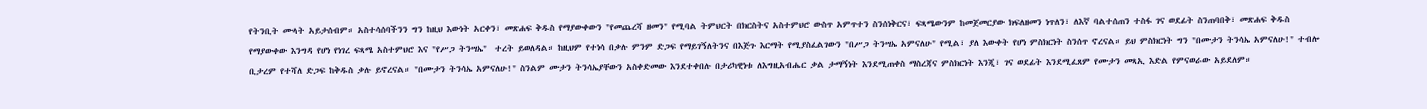የትንቢት ሙላት አይታሰብም። አስተሳሰባችንን ግን ከዚህ እውነት አርቀን፣ መጽሐፍ ቅዱስ የማያውቀውን "የመጨረሻ ዘመን" የሚባል ትምህርት በክርስትና አስተምህሮ ውስጥ አምጥተን ስንሰነቅርና፣ ፍጻሜውንም ከመጀመርያው ክፍለዘመን ነጥለን፣ ለእኛ ባልተሰጠን ተስፋ ገና ወደፊት ስንጠባበቅ፣ መጽሐፍ ቅዱስ የማያውቀው እንግዳ የሆነ የነገረ ፍጻሜ አስተምህሮ እና "የሥጋ ትንሣኤ"  ተረት ይወለዳል። ከዚህም የተነሳ በቃሉ ምንም ድጋፍ የማይገኝለትንና በእጅጉ እርማት የሚያስፈልገውን "በሥጋ ትንሣኤ አምናለሁ" የሚል፣ ያለ እውቀት የሆነ ምስክርነት ስንሰጥ ኖረናል። ይህ ምስክርነት ግን "በሙታን ትንሳኤ አምናለሁ!" ተብሎ ቢታረም የተሻለ ድጋፍ ከቅዱስ ቃሉ ይኖረናል። "በሙታን ትንሳኤ አምናለሁ!" ስንልም ሙታን ትንሳኤያቸውን አስቀድመው እንደተቀበሉ በታሪካዊነቱ ለእግዚአብሔር ቃል ታማኝነት እንደሚጠቀስ ማስረጃና ምስክርነት እንጂ፣ ገና ወደፊት እንደሚፈጸም የሙታን መጻኢ እድል የምናወራው አይደለም።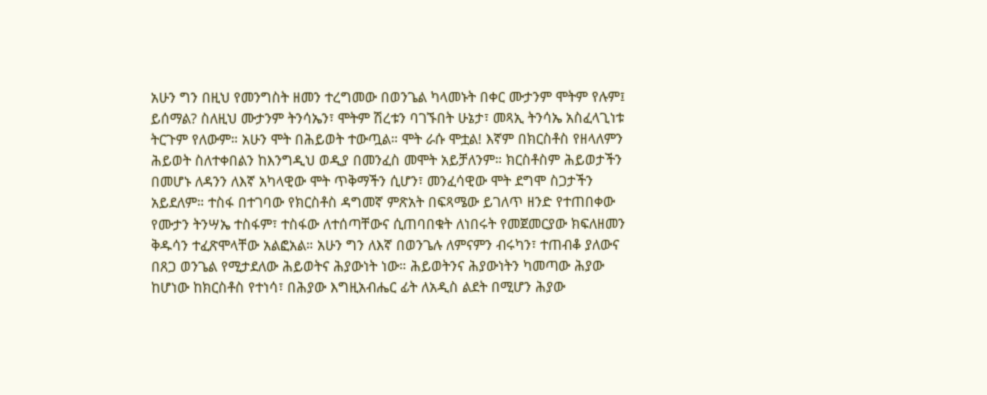አሁን ግን በዚህ የመንግስት ዘመን ተረግመው በወንጌል ካላመኑት በቀር ሙታንም ሞትም የሉም፤ ይሰማል? ስለዚህ ሙታንም ትንሳኤን፣ ሞትም ሽረቱን ባገኙበት ሁኔታ፣ መጻኢ ትንሳኤ አስፈላጊነቱ ትርጉም የለውም። አሁን ሞት በሕይወት ተውጧል። ሞት ራሱ ሞቷል! እኛም በክርስቶስ የዘላለምን ሕይወት ስለተቀበልን ከእንግዲህ ወዲያ በመንፈስ መሞት አይቻለንም። ክርስቶስም ሕይወታችን በመሆኑ ለዳንን ለእኛ አካላዊው ሞት ጥቅማችን ሲሆን፣ መንፈሳዊው ሞት ደግሞ ስጋታችን አይደለም። ተስፋ በተገባው የክርስቶስ ዳግመኛ ምጽአት በፍጻሜው ይገለጥ ዘንድ የተጠበቀው የሙታን ትንሣኤ ተስፋም፣ ተስፋው ለተሰጣቸውና ሲጠባበቁት ለነበሩት የመጀመርያው ክፍለዘመን ቅዱሳን ተፈጽሞላቸው አልፎአል። አሁን ግን ለእኛ በወንጌሉ ለምናምን ብሩካን፣ ተጠብቆ ያለውና በጸጋ ወንጌል የሚታደለው ሕይወትና ሕያውነት ነው። ሕይወትንና ሕያውነትን ካመጣው ሕያው ከሆነው ከክርስቶስ የተነሳ፣ በሕያው እግዚአብሔር ፊት ለአዲስ ልደት በሚሆን ሕያው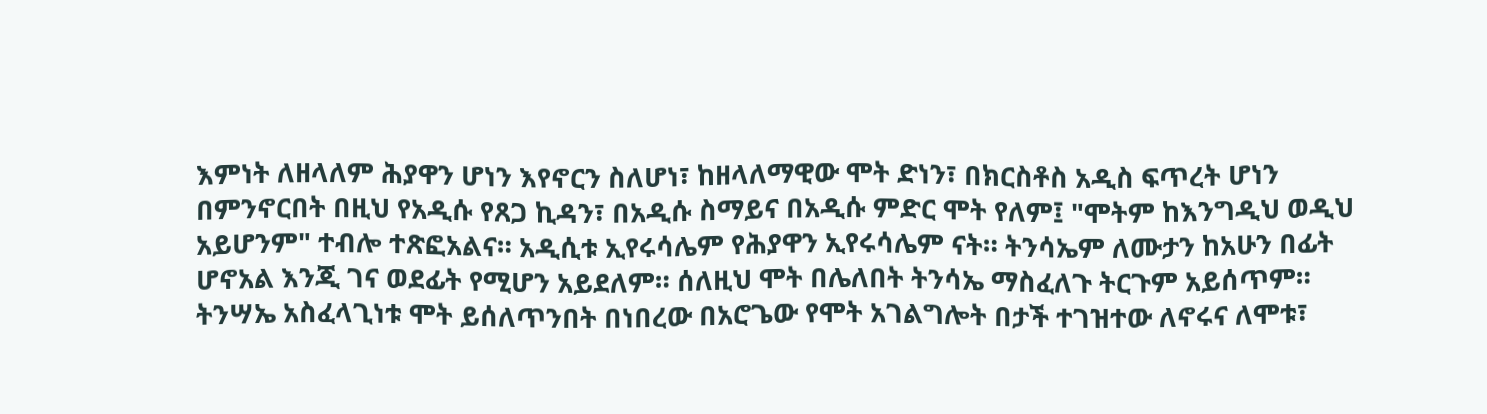እምነት ለዘላለም ሕያዋን ሆነን እየኖርን ስለሆነ፣ ከዘላለማዊው ሞት ድነን፣ በክርስቶስ አዲስ ፍጥረት ሆነን በምንኖርበት በዚህ የአዲሱ የጸጋ ኪዳን፣ በአዲሱ ስማይና በአዲሱ ምድር ሞት የለም፤ "ሞትም ከእንግዲህ ወዲህ አይሆንም" ተብሎ ተጽፎአልና። አዲሲቱ ኢየሩሳሌም የሕያዋን ኢየሩሳሌም ናት። ትንሳኤም ለሙታን ከአሁን በፊት ሆኖአል እንጂ ገና ወደፊት የሚሆን አይደለም። ሰለዚህ ሞት በሌለበት ትንሳኤ ማስፈለጉ ትርጉም አይሰጥም። ትንሣኤ አስፈላጊነቱ ሞት ይሰለጥንበት በነበረው በአሮጌው የሞት አገልግሎት በታች ተገዝተው ለኖሩና ለሞቱ፣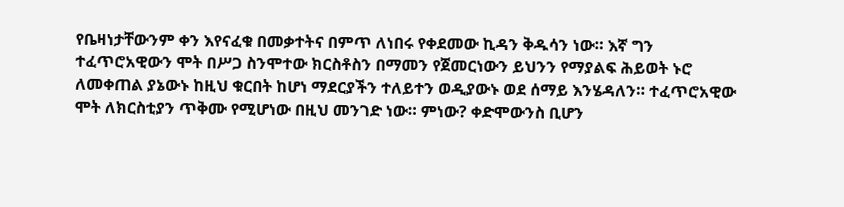የቤዛነታቸውንም ቀን እየናፈቁ በመቃተትና በምጥ ለነበሩ የቀደመው ኪዳን ቅዱሳን ነው። እኛ ግን ተፈጥሮአዊውን ሞት በሥጋ ስንሞተው ክርስቶስን በማመን የጀመርነውን ይህንን የማያልፍ ሕይወት ኑሮ ለመቀጠል ያኔውኑ ከዚህ ቁርበት ከሆነ ማደርያችን ተለይተን ወዲያውኑ ወደ ሰማይ እንሄዳለን። ተፈጥሮአዊው ሞት ለክርስቲያን ጥቅሙ የሚሆነው በዚህ መንገድ ነው። ምነው? ቀድሞውንስ ቢሆን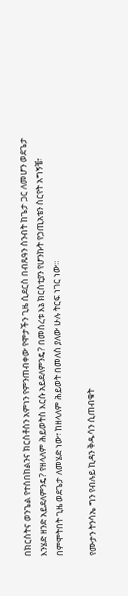በክርስትና ወንጌል የተሰበከልንና ክርስቶስን አምነን የምንጠብቀው የሞታችን ጊዜ ሲደርስ በብጹዓን ስንብት ከጌታ ጋር ለመሆን ወደጌታ እንሄድ ዘንድ አይደለምንዴ? የዘላለም ሕይወትስ እርሱ አይደለምንዴ? በመሰረቱ እኔ ክርስቲያን የሆንኩት የኃጢአቴን ስርየት አግኝቼ፣ በምሞትበት ጊዜ ወደጌታ ለመሄድ ነው፣ ከዘላለም ሕይወት በመለስ ያለው ሁሉ ትርፍ ነገር ነው።

የሙታን ትንሳኤ ግን የብሉይ ኪዳን ቅዱሳን ሲጠብቁት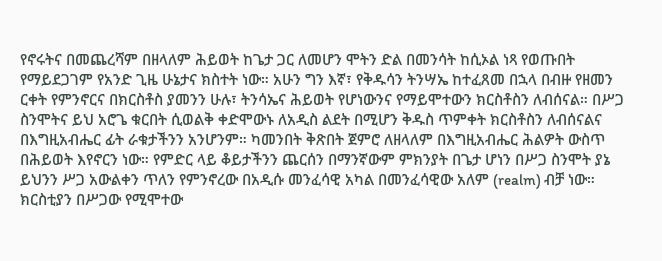የኖሩትና በመጨረሻም በዘላለም ሕይወት ከጌታ ጋር ለመሆን ሞትን ድል በመንሳት ከሲኦል ነጻ የወጡበት የማይደጋገም የአንድ ጊዜ ሁኔታና ክስተት ነው። አሁን ግን እኛ፣ የቅዱሳን ትንሣኤ ከተፈጸመ በኋላ በብዙ የዘመን ርቀት የምንኖርና በክርስቶስ ያመንን ሁሉ፣ ትንሳኤና ሕይወት የሆነውንና የማይሞተውን ክርስቶስን ለብሰናል። በሥጋ ስንሞትና ይህ አሮጌ ቁርበት ሲወልቅ ቀድሞውኑ ለአዲስ ልደት በሚሆን ቅዱስ ጥምቀት ክርስቶስን ለብሰናልና በእግዚአብሔር ፊት ራቁታችንን አንሆንም። ካመንበት ቅጽበት ጀምሮ ለዘላለም በእግዚአብሔር ሕልዎት ውስጥ በሕይወት እየኖርን ነው። የምድር ላይ ቆይታችንን ጨርሰን በማንኛውም ምክንያት በጌታ ሆነን በሥጋ ስንሞት ያኔ ይህንን ሥጋ አውልቀን ጥለን የምንኖረው በአዲሱ መንፈሳዊ አካል በመንፈሳዊው አለም (realm) ብቻ ነው። ክርስቲያን በሥጋው የሚሞተው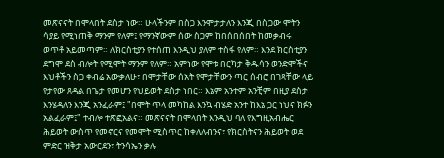መጽናናት በሞላበት ደስታ ነው። ሁላችንም በስጋ እንሞታታለን እንጂ በስጋው ሞትን ሳያይ የሚነጠቅ ማንም የለም፤ የማንኛውም ሰው ስጋም ከበሰበሰበት ከመቃብሩ ወጥቶ አይመጣም። ለክርስቲያን የተሰጠ እንዲህ ያለም ተስፋ የለም። እንደ ክርስቲያን ደግሞ ደስ ብሎት የሚሞት ማንም የለም። አምነው የሞቱ በርካታ ቅዱሳን ወንድሞችና እህቶችን ስጋ ቀብሬ አውቃለሁ፣ በሞታቸው ሰአት የሞታቸውን ጣር ሰብሮ በገጻቸው ላይ የታየው ጸዳል በጌታ የመሆን የህይወት ደስታ ነበር። እኔም አንተም አንቺም በዚያ ደስታ እንሄዳለን እንጂ አንፈራም፤ "በሞት ጥላ መካከል እንኳ ብሄድ አንተ ከእኔ ጋር ነህና ክፉን አልፈራም፤" ተብሎ ተጽፎአልና። መጽናናት በሞላበት እንዲህ ባለ የእግዚአብሔር ሕይወት ውስጥ የመኖርና የመሞት ሚስጥር ከቀለለብንና፣ የክርስትናን ሕይወት ወደ ምድር ዝቅታ አውርደን፣ ትንሳኤን ቃሉ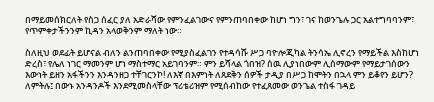በማይመሰክርለት የስጋ ሰፈር ያለ አድራሻው የምንፈልገውና የምንጠባበቀው ከሆነ ግን፣ ገና ከወንጌሉ ጋር አልተግባባንም፣ የጥምቀታችንንም ኪዳን አላወቅንም ማለት ነው።

ስለዚህ ወደፊት ይሆናል ብለን ልንጠባበቀው የሚያስፈልገን የተዳሳሹ ሥጋ ባዮሎጂካል ትንሳኤ ሊኖረን የማይችል እስከሆነ ድረስ፣ የሌለ ነገር ማመንም ሆነ ማስተማር አይገባንም። ምን ይሻላል ጎበዝ? ሰዉ ሊያነበውም ሊሰማውም የማይታገሰውን እውነት ይዘን አፋችንን እንዳንዘጋ ተቸገርንኮ! ለእኛ በእምነት ለጸደቅን ሰዎች ታዲያ በሥጋ ከሞትን በኋላ ምን ይቆየን ይሆን? ለምትሉ፤ በውኑ አንዳንዶች እንደሚመስላቸው ፕሪቴሪዝም የሚሰብከው የተፈጸመው ወንጌል ተስፋ ገዳይ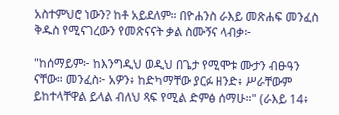አስተምህሮ ነውን? ከቶ አይደለም። በዮሐንስ ራእይ መጽሐፍ መንፈስ ቅዱስ የሚናገረውን የመጽናናት ቃል ስሙኝና ላብቃ፦

"ከሰማይም፦ ከእንግዲህ ወዲህ በጌታ የሚሞቱ ሙታን ብፁዓን ናቸው። መንፈስ፦ አዎን፥ ከድካማቸው ያርፉ ዘንድ፥ ሥራቸውም ይከተላቸዋል ይላል ብለህ ጻፍ የሚል ድምፅ ሰማሁ።" (ራእይ 14፥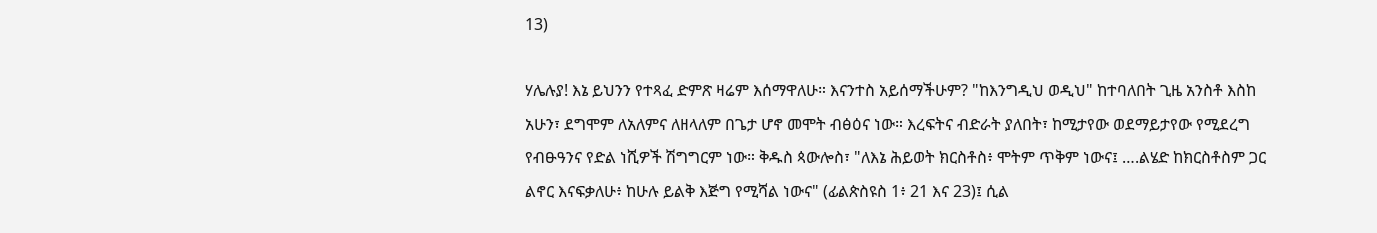13)

ሃሌሉያ! እኔ ይህንን የተጻፈ ድምጽ ዛሬም እሰማዋለሁ። እናንተስ አይሰማችሁም? "ከእንግዲህ ወዲህ" ከተባለበት ጊዜ አንስቶ እስከ አሁን፣ ደግሞም ለአለምና ለዘላለም በጌታ ሆኖ መሞት ብፅዕና ነው። እረፍትና ብድራት ያለበት፣ ከሚታየው ወደማይታየው የሚደረግ የብፁዓንና የድል ነሺዎች ሽግግርም ነው። ቅዱስ ጳውሎስ፣ "ለእኔ ሕይወት ክርስቶስ፥ ሞትም ጥቅም ነውና፤ ….ልሄድ ከክርስቶስም ጋር ልኖር እናፍቃለሁ፥ ከሁሉ ይልቅ እጅግ የሚሻል ነውና" (ፊልጵስዩስ 1፥ 21 እና 23)፤ ሲል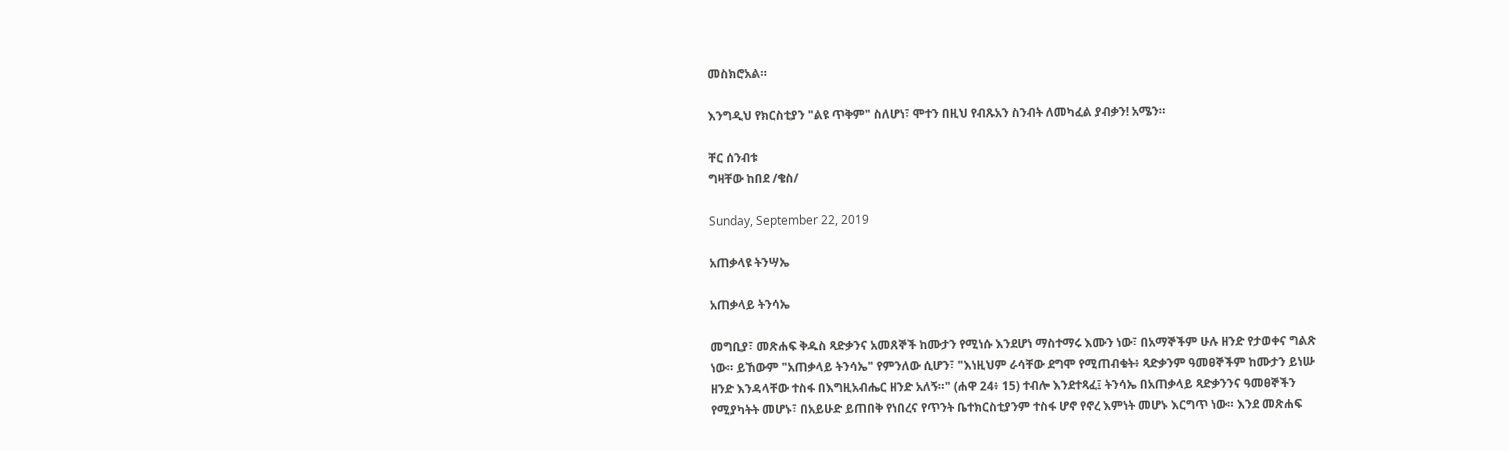መስክሮአል።

እንግዲህ የክርስቲያን "ልዩ ጥቅም" ስለሆነ፣ ሞተን በዚህ የብጹአን ስንብት ለመካፈል ያብቃን! አሜን።

ቸር ሰንብቱ
ግዛቸው ከበደ /ቄስ/

Sunday, September 22, 2019

አጠቃላዩ ትንሣኤ

አጠቃላይ ትንሳኤ

መግቢያ፣ መጽሐፍ ቅዱስ ጻድቃንና አመጸኞች ከሙታን የሚነሱ እንደሆነ ማስተማሩ እሙን ነው፣ በአማኞችም ሁሉ ዘንድ የታወቀና ግልጽ ነው። ይኸውም "አጠቃላይ ትንሳኤ" የምንለው ሲሆን፣ "እነዚህም ራሳቸው ደግሞ የሚጠብቁት፥ ጻድቃንም ዓመፀኞችም ከሙታን ይነሡ ዘንድ እንዳላቸው ተስፋ በእግዚአብሔር ዘንድ አለኝ።" (ሐዋ 24፥ 15) ተብሎ እንደተጻፈ፤ ትንሳኤ በአጠቃላይ ጻድቃንንና ዓመፀኞችን የሚያካትት መሆኑ፣ በአይሁድ ይጠበቅ የነበረና የጥንት ቤተክርስቲያንም ተስፋ ሆኖ የኖረ እምነት መሆኑ እርግጥ ነው። እንደ መጽሐፍ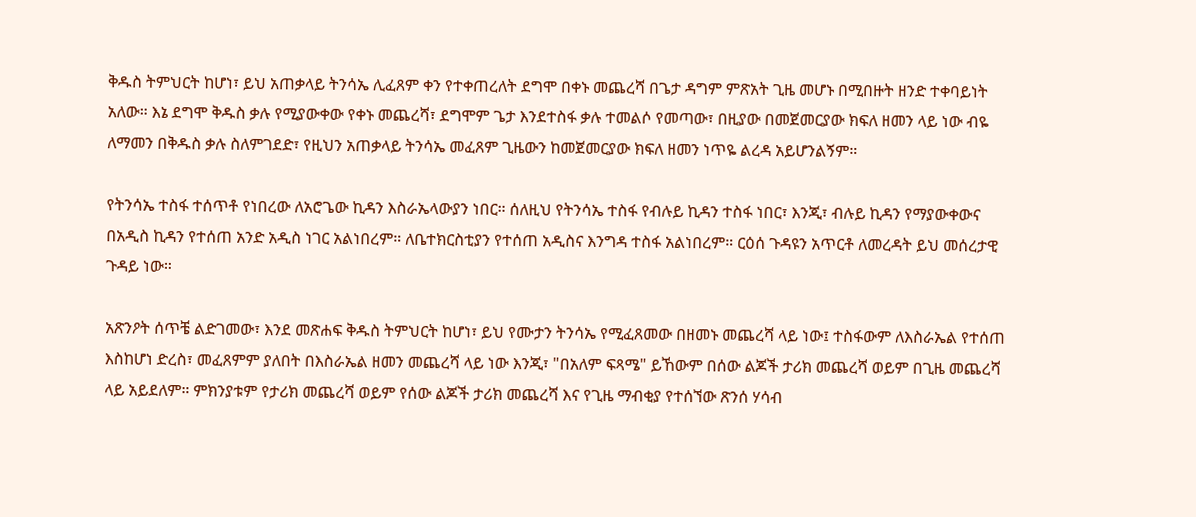ቅዱስ ትምህርት ከሆነ፣ ይህ አጠቃላይ ትንሳኤ ሊፈጸም ቀን የተቀጠረለት ደግሞ በቀኑ መጨረሻ በጌታ ዳግም ምጽአት ጊዜ መሆኑ በሚበዙት ዘንድ ተቀባይነት አለው። እኔ ደግሞ ቅዱስ ቃሉ የሚያውቀው የቀኑ መጨረሻ፣ ደግሞም ጌታ እንደተስፋ ቃሉ ተመልሶ የመጣው፣ በዚያው በመጀመርያው ክፍለ ዘመን ላይ ነው ብዬ ለማመን በቅዱስ ቃሉ ስለምገደድ፣ የዚህን አጠቃላይ ትንሳኤ መፈጸም ጊዜውን ከመጀመርያው ክፍለ ዘመን ነጥዬ ልረዳ አይሆንልኝም።

የትንሳኤ ተስፋ ተሰጥቶ የነበረው ለአሮጌው ኪዳን እስራኤላውያን ነበር። ሰለዚህ የትንሳኤ ተስፋ የብሉይ ኪዳን ተስፋ ነበር፣ እንጂ፣ ብሉይ ኪዳን የማያውቀውና በአዲስ ኪዳን የተሰጠ አንድ አዲስ ነገር አልነበረም። ለቤተክርስቲያን የተሰጠ አዲስና እንግዳ ተስፋ አልነበረም። ርዕሰ ጉዳዩን አጥርቶ ለመረዳት ይህ መሰረታዊ ጉዳይ ነው።

አጽንዖት ሰጥቼ ልድገመው፣ እንደ መጽሐፍ ቅዱስ ትምህርት ከሆነ፣ ይህ የሙታን ትንሳኤ የሚፈጸመው በዘመኑ መጨረሻ ላይ ነው፤ ተስፋውም ለእስራኤል የተሰጠ እስከሆነ ድረስ፣ መፈጸምም ያለበት በእስራኤል ዘመን መጨረሻ ላይ ነው እንጂ፣ "በአለም ፍጻሜ" ይኸውም በሰው ልጆች ታሪክ መጨረሻ ወይም በጊዜ መጨረሻ ላይ አይደለም። ምክንያቱም የታሪክ መጨረሻ ወይም የሰው ልጆች ታሪክ መጨረሻ እና የጊዜ ማብቂያ የተሰኘው ጽንሰ ሃሳብ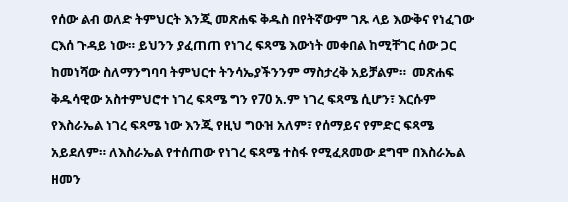የሰው ልብ ወለድ ትምህርት እንጂ መጽሐፍ ቅዱስ በየትኛውም ገጹ ላይ እውቅና የነፈገው ርእሰ ጉዳይ ነው። ይህንን ያፈጠጠ የነገረ ፍጻሜ እውነት መቀበል ከሚቸገር ሰው ጋር ከመነሻው ስለማንግባባ ትምህርተ ትንሳኤያችንንም ማስታረቅ አይቻልም።  መጽሐፍ ቅዱሳዊው አስተምህሮተ ነገረ ፍጻሜ ግን የ70 አ.ም ነገረ ፍጻሜ ሲሆን፣ እርሱም የእስራኤል ነገረ ፍጻሜ ነው እንጂ የዚህ ግዑዝ አለም፣ የሰማይና የምድር ፍጻሜ አይደለም። ለእስራኤል የተሰጠው የነገረ ፍጻሜ ተስፋ የሚፈጸመው ደግሞ በእስራኤል ዘመን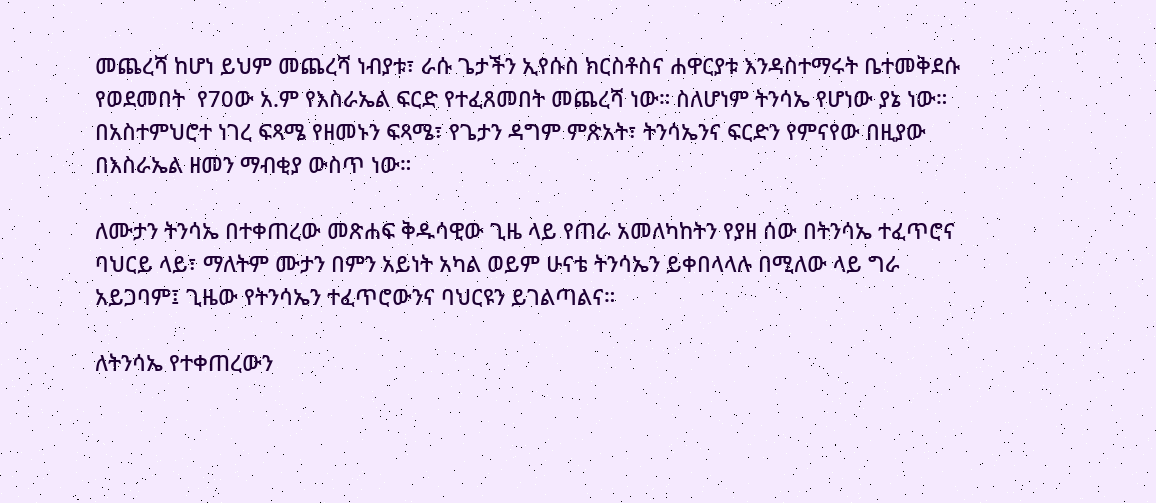መጨረሻ ከሆነ ይህም መጨረሻ ነብያቱ፣ ራሱ ጌታችን ኢየሱስ ክርስቶስና ሐዋርያቱ እንዳስተማሩት ቤተመቅደሱ የወደመበት  የ70ው አ.ም የእስራኤል ፍርድ የተፈጸመበት መጨረሻ ነው። ስለሆነም ትንሳኤ የሆነው ያኔ ነው። በአስተምህሮተ ነገረ ፍጻሜ የዘመኑን ፍጻሜ፣ የጌታን ዳግም ምጽአት፣ ትንሳኤንና ፍርድን የምናየው በዚያው በእስራኤል ዘመን ማብቂያ ውስጥ ነው።

ለሙታን ትንሳኤ በተቀጠረው መጽሐፍ ቅዱሳዊው ጊዜ ላይ የጠራ አመለካከትን የያዘ ሰው በትንሳኤ ተፈጥሮና ባህርይ ላይ፣ ማለትም ሙታን በምን አይነት አካል ወይም ሁናቴ ትንሳኤን ይቀበላላሉ በሚለው ላይ ግራ አይጋባም፤ ጊዜው የትንሳኤን ተፈጥሮውንና ባህርዩን ይገልጣልና።

ለትንሳኤ የተቀጠረውን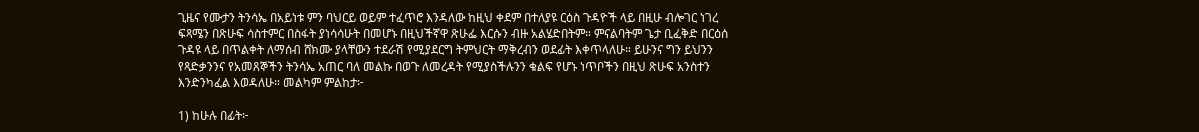ጊዜና የሙታን ትንሳኤ በአይነቱ ምን ባህርይ ወይም ተፈጥሮ እንዳለው ከዚህ ቀደም በተለያዩ ርዕስ ጉዳዮች ላይ በዚሁ ብሎገር ነገረ ፍጻሜን በጽሁፍ ሳስተምር በስፋት ያነሳሳሁት በመሆኑ በዚህችኛዋ ጽሁፌ እርሱን ብዙ አልሄድበትም። ምናልባትም ጌታ ቢፈቅድ በርዕሰ ጉዳዩ ላይ በጥልቀት ለማሰብ ሸክሙ ያላቸውን ተደራሽ የሚያደርግ ትምህርት ማቅረብን ወደፊት እቀጥላለሁ። ይሁንና ግን ይህንን የጻድቃንንና የአመጸኞችን ትንሳኤ አጠር ባለ መልኩ በወጉ ለመረዳት የሚያስችሉንን ቁልፍ የሆኑ ነጥቦችን በዚህ ጽሁፍ አንስተን እንድንካፈል እወዳለሁ። መልካም ምልከታ፦

1) ከሁሉ በፊት፦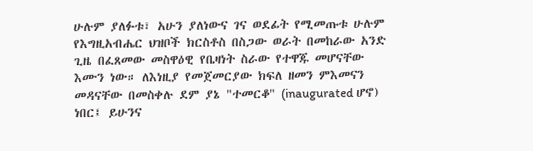ሁሉም ያለፉቱ፣ አሁን ያለነውና ገና ወደፊት የሚመጡቱ ሁሉም የእግዚአብሔር ህዝቦች ክርስቶስ በስጋው ወራት በመከራው አንድ ጊዜ በፈጸመው መስዋዕዊ የቤዛነት ስራው የተዋጁ መሆናቸው እሙን ነው። ለእነዚያ የመጀመርያው ክፍለ ዘመን ምእመናን መዳናቸው በመስቀሉ ደም ያኔ "ተመርቆ" (inaugurated ሆኖ) ነበር፤ ይሁንና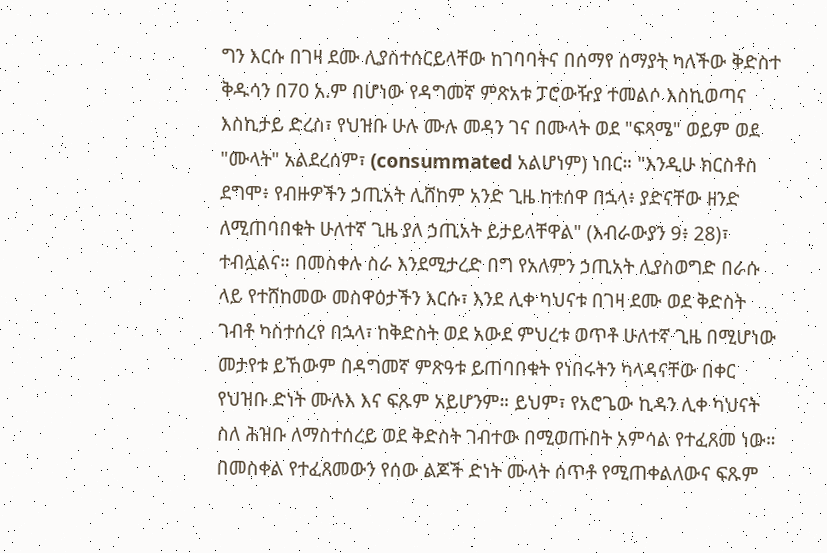ግን እርሱ በገዛ ደሙ ሊያስተሰርይላቸው ከገባባትና በሰማየ ሰማያት ካለችው ቅድስተ ቅዱሳን በ70 አ.ም በሆነው የዳግመኛ ምጽአቱ ፓሮውዥያ ተመልሶ እስኪወጣና እስኪታይ ድረስ፣ የህዝቡ ሁሉ ሙሉ መዳን ገና በሙላት ወደ "ፍጻሜ" ወይም ወደ "ሙላት" አልደረሰም፣ (consummated አልሆነም) ነበር። "እንዲሁ ክርስቶስ ደግሞ፥ የብዙዎችን ኃጢአት ሊሸከም አንድ ጊዜ ከተሰዋ በኋላ፥ ያድናቸው ዘንድ ለሚጠባበቁት ሁለተኛ ጊዜ ያለ ኃጢአት ይታይላቸዋል" (እብራውያን 9፥ 28)፣ ተብሏልና። በመስቀሉ ስራ እንደሚታረድ በግ የአለምን ኃጢአት ሊያስወግድ በራሱ ላይ የተሸከመው መስዋዕታችን እርሱ፣ እንደ ሊቀ ካህናቱ በገዛ ደሙ ወደ ቅድስት ገብቶ ካስተሰረየ በኋላ፣ ከቅድስት ወደ አውደ ምህረቱ ወጥቶ ሁለተኛ ጊዜ በሚሆነው መታየቱ ይኸውም በዳግመኛ ምጽዓቱ ይጠባበቁት የነበሩትን ካላዳናቸው በቀር የህዝቡ ድነት ሙሉእ እና ፍጹም አይሆንም። ይህም፣ የአሮጌው ኪዳን ሊቀ ካህናት ስለ ሕዝቡ ለማስተሰረይ ወደ ቅድስት ገብተው በሚወጡበት አምሳል የተፈጸመ ነው። በመስቀል የተፈጸመውን የሰው ልጆች ድነት ሙላት ሰጥቶ የሚጠቀልለውና ፍጹም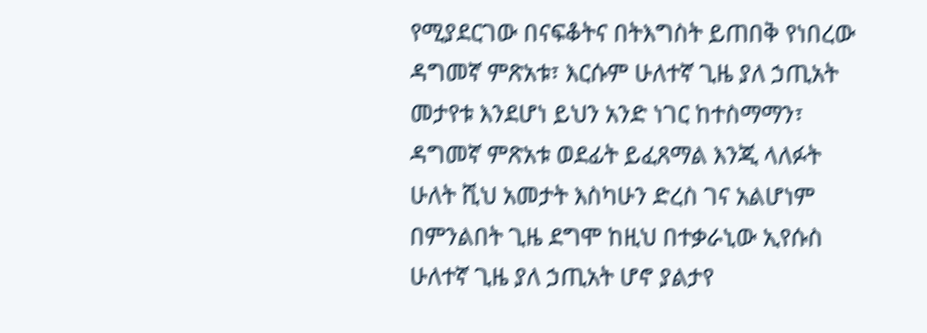የሚያደርገው በናፍቆትና በትእግስት ይጠበቅ የነበረው ዳግመኛ ምጽአቱ፣ እርሱም ሁለተኛ ጊዜ ያለ ኃጢአት መታየቱ እንደሆነ ይህን አንድ ነገር ከተስማማን፣ ዳግመኛ ምጽአቱ ወደፊት ይፈጸማል እንጂ ላለፉት ሁለት ሺህ አመታት እስካሁን ድረስ ገና አልሆነም በምንልበት ጊዜ ደግሞ ከዚህ በተቃራኒው ኢየሱስ ሁለተኛ ጊዜ ያለ ኃጢአት ሆኖ ያልታየ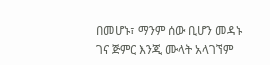በመሆኑ፣ ማንም ሰው ቢሆን መዳኑ ገና ጅምር እንጂ ሙላት አላገኘም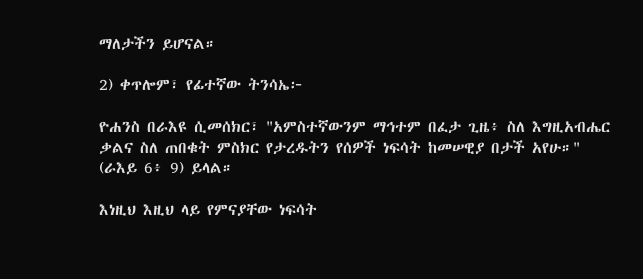ማለታችን ይሆናል።

2) ቀጥሎም፣ የፊተኛው ትንሳኤ፦

ዮሐንስ በራእዩ ሲመሰክር፣ "አምስተኛውንም ማኅተም በፈታ ጊዜ፥ ስለ እግዚአብሔር ቃልና ስለ ጠበቁት ምስክር የታረዱትን የሰዎች ነፍሳት ከመሠዊያ በታች አየሁ።" (ራእይ 6፥ 9) ይላል።

እነዚህ እዚህ ላይ የምናያቸው ነፍሳት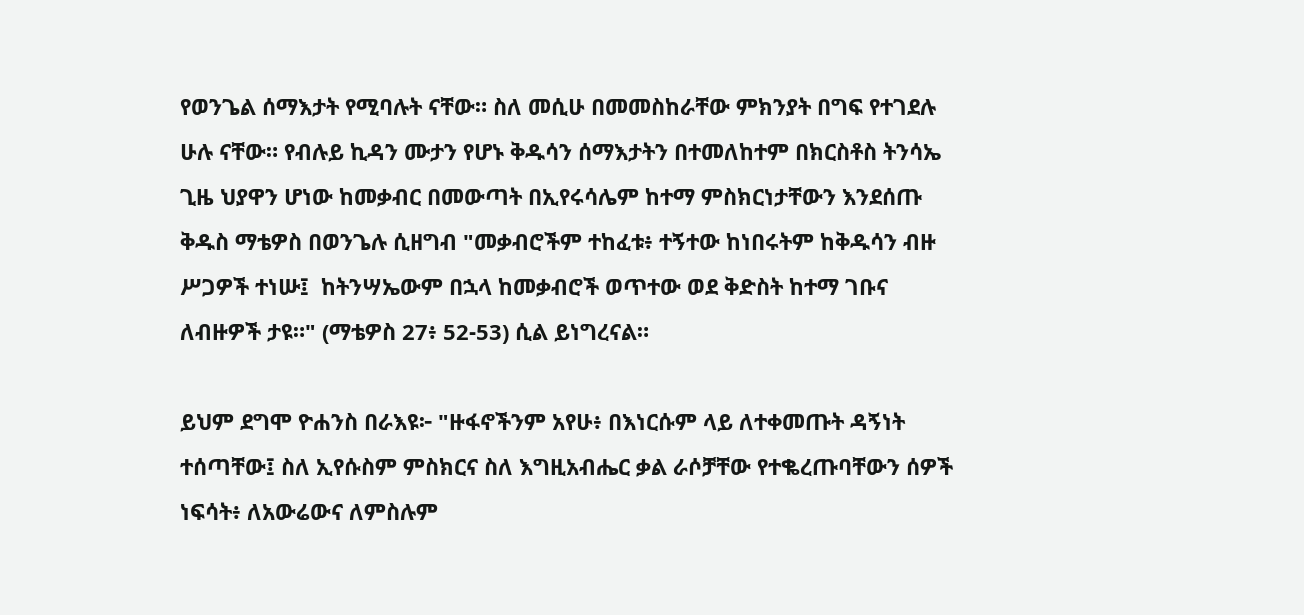የወንጌል ሰማእታት የሚባሉት ናቸው። ስለ መሲሁ በመመስከራቸው ምክንያት በግፍ የተገደሉ ሁሉ ናቸው። የብሉይ ኪዳን ሙታን የሆኑ ቅዱሳን ሰማእታትን በተመለከተም በክርስቶስ ትንሳኤ ጊዜ ህያዋን ሆነው ከመቃብር በመውጣት በኢየሩሳሌም ከተማ ምስክርነታቸውን እንደሰጡ ቅዱስ ማቴዎስ በወንጌሉ ሲዘግብ "መቃብሮችም ተከፈቱ፥ ተኝተው ከነበሩትም ከቅዱሳን ብዙ ሥጋዎች ተነሡ፤  ከትንሣኤውም በኋላ ከመቃብሮች ወጥተው ወደ ቅድስት ከተማ ገቡና ለብዙዎች ታዩ።" (ማቴዎስ 27፥ 52-53) ሲል ይነግረናል።

ይህም ደግሞ ዮሐንስ በራእዩ፦ "ዙፋኖችንም አየሁ፥ በእነርሱም ላይ ለተቀመጡት ዳኝነት ተሰጣቸው፤ ስለ ኢየሱስም ምስክርና ስለ እግዚአብሔር ቃል ራሶቻቸው የተቈረጡባቸውን ሰዎች ነፍሳት፥ ለአውሬውና ለምስሉም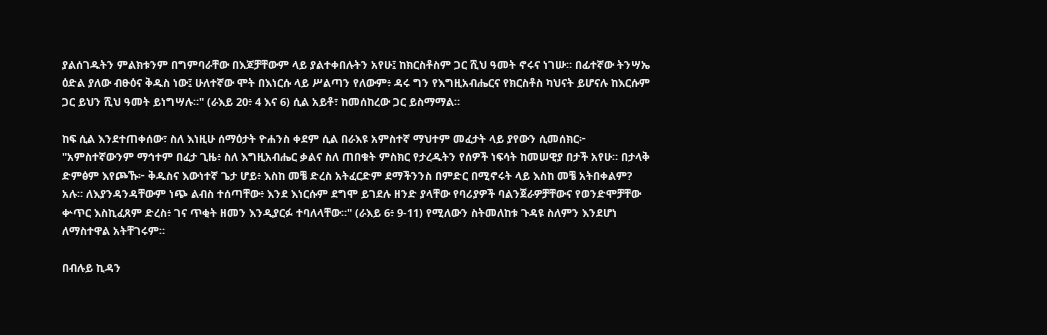ያልሰገዱትን ምልክቱንም በግምባራቸው በእጆቻቸውም ላይ ያልተቀበሉትን አየሁ፤ ከክርስቶስም ጋር ሺህ ዓመት ኖሩና ነገሡ። በፊተኛው ትንሣኤ ዕድል ያለው ብፁዕና ቅዱስ ነው፤ ሁለተኛው ሞት በእነርሱ ላይ ሥልጣን የለውም፥ ዳሩ ግን የእግዚአብሔርና የክርስቶስ ካህናት ይሆናሉ ከእርሱም ጋር ይህን ሺህ ዓመት ይነግሣሉ።" (ራእይ 20፥ 4 እና 6) ሲል አይቶ፣ ከመሰከረው ጋር ይስማማል።

ከፍ ሲል እንደተጠቀሰው፣ ስለ እነዚሁ ሰማዕታት ዮሐንስ ቀደም ሲል በራእዩ አምስተኛ ማህተም መፈታት ላይ ያየውን ሲመሰክር፦ "አምስተኛውንም ማኅተም በፈታ ጊዜ፥ ስለ እግዚአብሔር ቃልና ስለ ጠበቁት ምስክር የታረዱትን የሰዎች ነፍሳት ከመሠዊያ በታች አየሁ። በታላቅ ድምፅም እየጮኹ፦ ቅዱስና እውነተኛ ጌታ ሆይ፥ እስከ መቼ ድረስ አትፈርድም ደማችንንስ በምድር በሚኖሩት ላይ እስከ መቼ አትበቀልም? አሉ። ለእያንዳንዳቸውም ነጭ ልብስ ተሰጣቸው፥ እንደ እነርሱም ደግሞ ይገደሉ ዘንድ ያላቸው የባሪያዎች ባልንጀራዎቻቸውና የወንድሞቻቸው ቍጥር እስኪፈጸም ድረስ፥ ገና ጥቂት ዘመን እንዲያርፉ ተባለላቸው።" (ራእይ 6፥ 9-11) የሚለውን ስትመለከቱ ጉዳዩ ስለምን እንደሆነ ለማስተዋል አትቸገሩም።

በብሉይ ኪዳን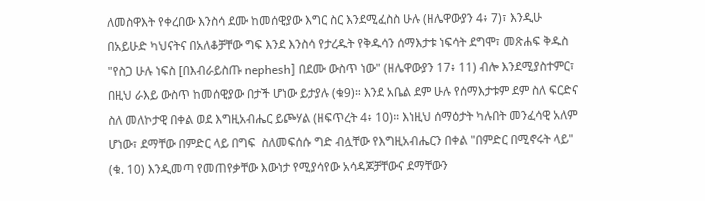ለመስዋእት የቀረበው እንስሳ ደሙ ከመሰዊያው እግር ስር እንደሚፈስስ ሁሉ (ዘሌዋውያን 4፥ 7)፣ እንዲሁ በአይሁድ ካህናትና በአለቆቻቸው ግፍ እንደ እንስሳ የታረዱት የቅዱሳን ሰማእታቱ ነፍሳት ደግሞ፣ መጽሐፍ ቅዱስ "የስጋ ሁሉ ነፍስ [በእብራይስጡ nephesh] በደሙ ውስጥ ነው" (ዘሌዋውያን 17፥ 11) ብሎ እንደሚያስተምር፣ በዚህ ራእይ ውስጥ ከመሰዊያው በታች ሆነው ይታያሉ (ቁ9)። እንደ አቤል ደም ሁሉ የሰማእታቱም ደም ስለ ፍርድና ስለ መለኮታዊ በቀል ወደ እግዚአብሔር ይጮሃል (ዘፍጥረት 4፥ 10)። እነዚህ ሰማዕታት ካሉበት መንፈሳዊ አለም ሆነው፣ ደማቸው በምድር ላይ በግፍ  ስለመፍሰሱ ግድ ብሏቸው የእግዚአብሔርን በቀል "በምድር በሚኖሩት ላይ" (ቁ. 10) እንዲመጣ የመጠየቃቸው እውነታ የሚያሳየው አሳዳጆቻቸውና ደማቸውን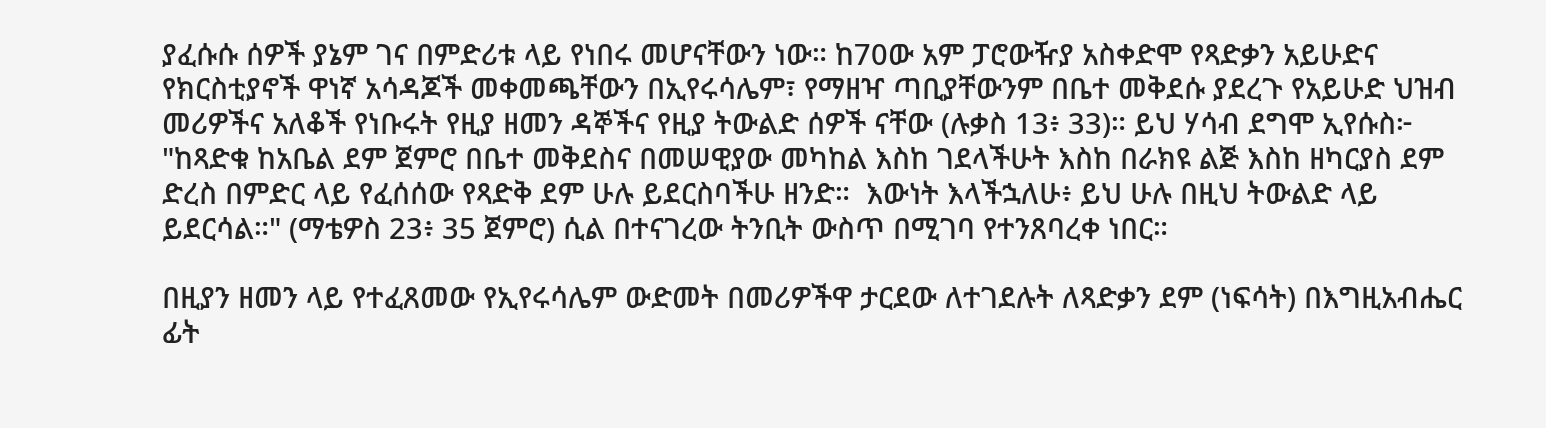ያፈሱሱ ሰዎች ያኔም ገና በምድሪቱ ላይ የነበሩ መሆናቸውን ነው። ከ70ው አም ፓሮውዥያ አስቀድሞ የጻድቃን አይሁድና የክርስቲያኖች ዋነኛ አሳዳጆች መቀመጫቸውን በኢየሩሳሌም፣ የማዘዣ ጣቢያቸውንም በቤተ መቅደሱ ያደረጉ የአይሁድ ህዝብ መሪዎችና አለቆች የነቡሩት የዚያ ዘመን ዳኞችና የዚያ ትውልድ ሰዎች ናቸው (ሉቃስ 13፥ 33)። ይህ ሃሳብ ደግሞ ኢየሱስ፦ "ከጻድቁ ከአቤል ደም ጀምሮ በቤተ መቅደስና በመሠዊያው መካከል እስከ ገደላችሁት እስከ በራክዩ ልጅ እስከ ዘካርያስ ደም ድረስ በምድር ላይ የፈሰሰው የጻድቅ ደም ሁሉ ይደርስባችሁ ዘንድ።  እውነት እላችኋለሁ፥ ይህ ሁሉ በዚህ ትውልድ ላይ ይደርሳል።" (ማቴዎስ 23፥ 35 ጀምሮ) ሲል በተናገረው ትንቢት ውስጥ በሚገባ የተንጸባረቀ ነበር።

በዚያን ዘመን ላይ የተፈጸመው የኢየሩሳሌም ውድመት በመሪዎችዋ ታርደው ለተገደሉት ለጻድቃን ደም (ነፍሳት) በእግዚአብሔር ፊት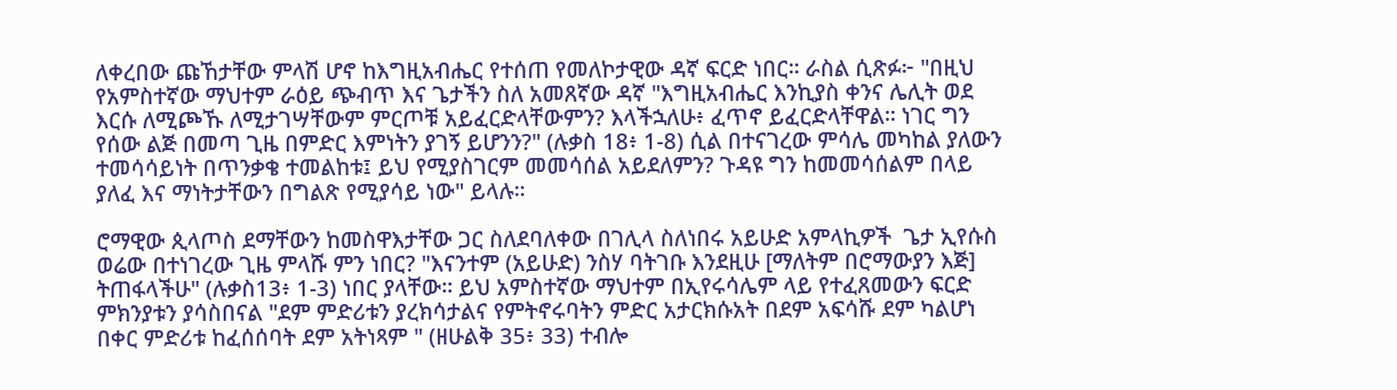ለቀረበው ጩኸታቸው ምላሽ ሆኖ ከእግዚአብሔር የተሰጠ የመለኮታዊው ዳኛ ፍርድ ነበር። ራስል ሲጽፉ፦ "በዚህ የአምስተኛው ማህተም ራዕይ ጭብጥ እና ጌታችን ስለ አመጸኛው ዳኛ "እግዚአብሔር እንኪያስ ቀንና ሌሊት ወደ እርሱ ለሚጮኹ ለሚታገሣቸውም ምርጦቹ አይፈርድላቸውምን? እላችኋለሁ፥ ፈጥኖ ይፈርድላቸዋል። ነገር ግን የሰው ልጅ በመጣ ጊዜ በምድር እምነትን ያገኝ ይሆንን?" (ሉቃስ 18፥ 1-8) ሲል በተናገረው ምሳሌ መካከል ያለውን ተመሳሳይነት በጥንቃቄ ተመልከቱ፤ ይህ የሚያስገርም መመሳሰል አይደለምን? ጉዳዩ ግን ከመመሳሰልም በላይ ያለፈ እና ማነትታቸውን በግልጽ የሚያሳይ ነው" ይላሉ።

ሮማዊው ጲላጦስ ደማቸውን ከመስዋእታቸው ጋር ስለደባለቀው በገሊላ ስለነበሩ አይሁድ አምላኪዎች  ጌታ ኢየሱስ ወሬው በተነገረው ጊዜ ምላሹ ምን ነበር? "እናንተም (አይሁድ) ንስሃ ባትገቡ እንደዚሁ [ማለትም በሮማውያን እጅ] ትጠፋላችሁ" (ሉቃስ13፥ 1-3) ነበር ያላቸው። ይህ አምስተኛው ማህተም በኢየሩሳሌም ላይ የተፈጸመውን ፍርድ ምክንያቱን ያሳስበናል "ደም ምድሪቱን ያረክሳታልና የምትኖሩባትን ምድር አታርክሱአት በደም አፍሳሹ ደም ካልሆነ በቀር ምድሪቱ ከፈሰሰባት ደም አትነጻም " (ዘሁልቅ 35፥ 33) ተብሎ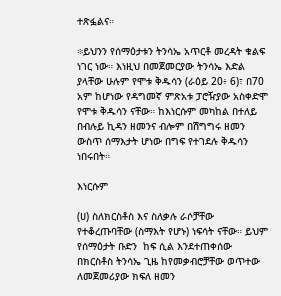ተጽፏልና።

፨ይህንን የሰማዕታቱን ትንሳኤ አጥርቶ መረዳት ቁልፍ ነገር ነው። እነዚህ በመጀመርያው ትንሳኤ እድል ያላቸው ሁሉም የሞቱ ቅዱሳን (ራዕይ 20፥ 6)፣ በ70 አም ከሆነው የዳግመኛ ምጽአቱ ፓሮዥያው አስቀድሞ የሞቱ ቅዱሳን ናቸው። ከእነርሱም መካከል በተለይ በብሉይ ኪዳን ዘመንና ብሎም በሽግግሩ ዘመን ውስጥ ሰማእታት ሆነው በግፍ የተገደሉ ቅዱሳን ነበሩበት።

እነርሱም

(ሀ) ስለክርስቶስ እና ስለቃሉ ራሶቻቸው የተቆረጡባቸው (ስማእት የሆኑ) ነፍሳት ናቸው። ይህም የሰማዕታት ቡድን  ከፍ ሲል እንደተጠቀሰው በክርስቶስ ትንሳኤ ጊዜ ከየመቃብሮቻቸው ወጥተው ለመጀመሪያው ክፍለ ዘመን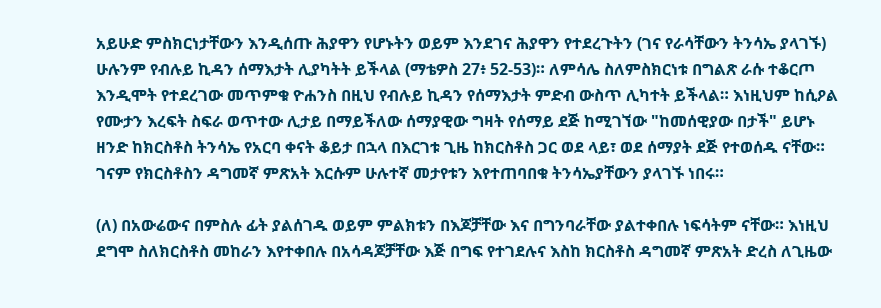አይሁድ ምስክርነታቸውን እንዲሰጡ ሕያዋን የሆኑትን ወይም እንደገና ሕያዋን የተደረጉትን (ገና የራሳቸውን ትንሳኤ ያላገኙ) ሁሉንም የብሉይ ኪዳን ሰማእታት ሊያካትት ይችላል (ማቴዎስ 27፥ 52-53)። ለምሳሌ ስለምስክርነቱ በግልጽ ራሱ ተቆርጦ እንዲሞት የተደረገው መጥምቁ ዮሐንስ በዚህ የብሉይ ኪዳን የሰማእታት ምድብ ውስጥ ሊካተት ይችላል። እነዚህም ከሲዖል የሙታን እረፍት ስፍራ ወጥተው ሊታይ በማይችለው ሰማያዊው ግዛት የሰማይ ደጅ ከሚገኘው "ከመሰዊያው በታች" ይሆኑ ዘንድ ከክርስቶስ ትንሳኤ የአርባ ቀናት ቆይታ በኋላ በእርገቱ ጊዜ ከክርስቶስ ጋር ወደ ላይ፣ ወደ ሰማያት ደጅ የተወሰዱ ናቸው። ገናም የክርስቶስን ዳግመኛ ምጽአት እርሱም ሁሉተኛ መታየቱን እየተጠባበቁ ትንሳኤያቸውን ያላገኙ ነበሩ።

(ለ) በአውሬውና በምስሉ ፊት ያልሰገዱ ወይም ምልክቱን በእጆቻቸው እና በግንባራቸው ያልተቀበሉ ነፍሳትም ናቸው። እነዚህ ደግሞ ስለክርስቶስ መከራን እየተቀበሉ በአሳዳጆቻቸው እጅ በግፍ የተገደሉና እስከ ክርስቶስ ዳግመኛ ምጽአት ድረስ ለጊዜው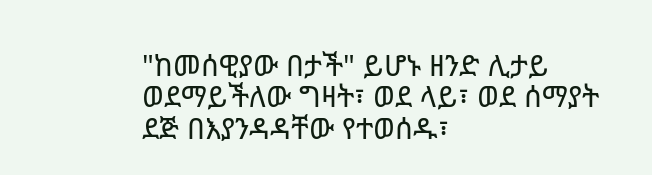"ከመሰዊያው በታች" ይሆኑ ዘንድ ሊታይ ወደማይችለው ግዛት፣ ወደ ላይ፣ ወደ ሰማያት ደጅ በእያንዳዳቸው የተወሰዱ፣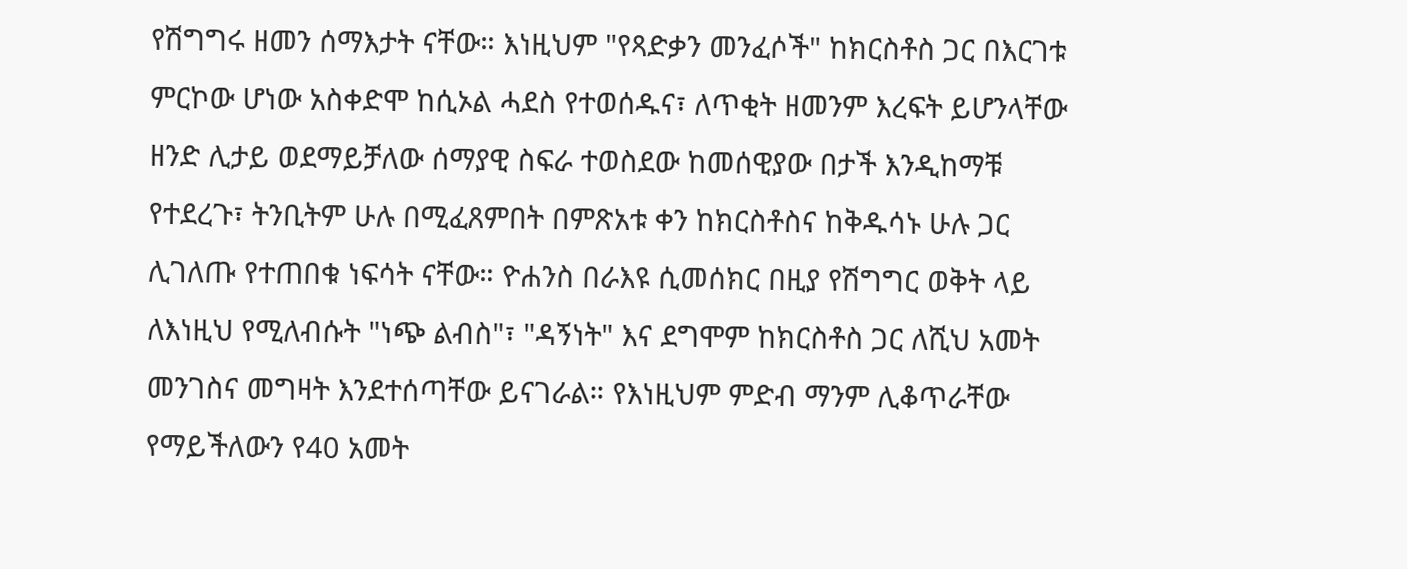የሽግግሩ ዘመን ሰማእታት ናቸው። እነዚህም "የጻድቃን መንፈሶች" ከክርስቶስ ጋር በእርገቱ ምርኮው ሆነው አስቀድሞ ከሲኦል ሓደስ የተወሰዱና፣ ለጥቂት ዘመንም እረፍት ይሆንላቸው ዘንድ ሊታይ ወደማይቻለው ሰማያዊ ስፍራ ተወስደው ከመሰዊያው በታች እንዲከማቹ የተደረጉ፣ ትንቢትም ሁሉ በሚፈጸምበት በምጽአቱ ቀን ከክርስቶስና ከቅዱሳኑ ሁሉ ጋር ሊገለጡ የተጠበቁ ነፍሳት ናቸው። ዮሐንስ በራእዩ ሲመሰክር በዚያ የሽግግር ወቅት ላይ ለእነዚህ የሚለብሱት "ነጭ ልብስ"፣ "ዳኝነት" እና ደግሞም ከክርስቶስ ጋር ለሺህ አመት መንገስና መግዛት እንደተሰጣቸው ይናገራል። የእነዚህም ምድብ ማንም ሊቆጥራቸው የማይችለውን የ40 አመት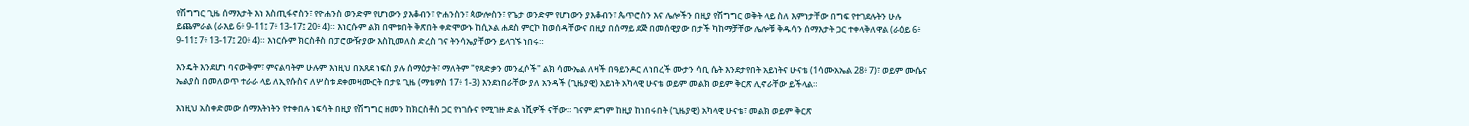የሽግግር ጊዜ ሰማእታት እነ እስጢፋኖስን፣ የዮሐንስ ወንድም የሆነውን ያእቆብን፣ ዮሐንስን፣ ጳውሎስን፣ የጌታ ወንድም የሆነውን ያእቆብን፣ ጴጥሮስን እና ሌሎችን በዚያ የሽግግር ወቅት ላይ ስለ እምነታቸው በግፍ የተገደሉትን ሁሉ ይጨምራል (ራእይ 6፥ 9-11፤ 7፥ 13-17፤ 20፥ 4)። እነርሱም ልክ በሞቱበት ቅጽበት ቀድሞውኑ ከሲኦል ሐደስ ምርኮ ከወሰዳቸውና በዚያ በሰማይ ደጅ በመሰዊያው በታች ካከማቻቸው ሌሎቹ ቅዱሳን ሰማእታት ጋር ተቀላቅለዋል (ራዕይ 6፥ 9-11፤ 7፥ 13-17፤ 20፥ 4)። እነርሱም ክርስቶስ በፓሮውዥያው እስኪመለስ ድረስ ገና ትንሳኤያቸውን ይላገኙ ነበሩ።

እንዴት እንደሆነ ባናውቅም፣ ምናልባትም ሁሉም እነዚህ በአጸደ ነፍስ ያሉ ሰማዕታት፣ ማለትም "የጻድቃን መንፈሶች" ልክ ሳሙኤል ለዛች በዓይንዶር ለነበረች ሙታን ሳቢ ሴት እንደታየበት አይነትና ሁናቴ (1ሳሙአኤል 28፥ 7)፣ ወይም ሙሴና ኤልያስ በመለወጥ ተራራ ላይ ለኢየሱስና ለሦስቱ ደቀመዛሙርት በታዩ ጊዜ (ማቴዎስ 17፥ 1-3) እንደነበራቸው ያለ አንዳች (ጊዜያዊ) አይነት አካላዊ ሁናቴ ወይም መልክ ወይም ቅርጽ ሊኖራቸው ይችላል።

እነዚህ አስቀድመው ሰማእትነትን የተቀበሉ ነፍሳት በዚያ የሽግግር ዘመን ከክርስቶስ ጋር የነገሱና የሚገዙ ድል ነሺዎች ናቸው። ገናም ደግም ከዚያ ከነበሩበት (ጊዜያዊ) አካላዊ ሁናቴ፣ መልክ ወይም ቅርጽ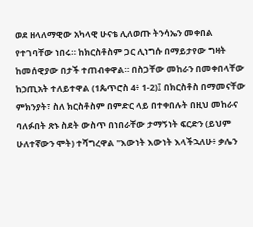ወደ ዘላለማዊው አካላዊ ሁናቴ ሊለወጡ ትንሳኤን መቀበል የተገባቸው ነበሩ። ከክርስቶስም ጋር ሊነግሱ በማይታየው ግዛት ከመሰዊያው በታች ተጠብቀዋል። በስጋቸው መከራን በመቀበላቸው ከኃጢአት ተለይተዋል (1ጴጥሮስ 4፥ 1-2)፤ በክርስቶስ በማመናቸው ምክንያት፣ ስለ ክርስቶስም በምድር ላይ በተቀበሉት በዚህ መከራና ባለፉበት ጽኑ ስደት ውስጥ በነበራቸው ታማኝነት ፍርድን (ይህም ሁለተኛውን ሞት) ተሻግረዋል "እውነት እውነት እላችኋለሁ፥ ቃሌን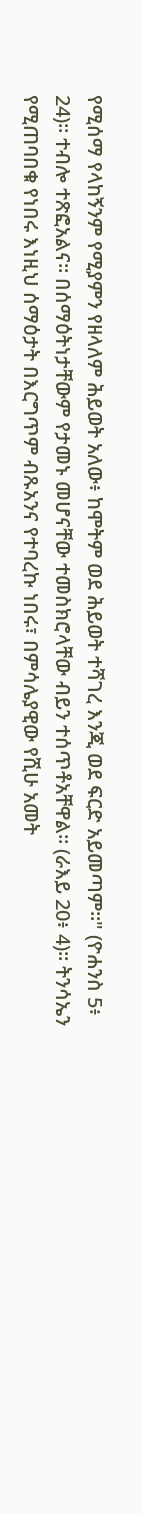የሚሰማ የላከኝንም የሚያምን የዘላለም ሕይወት አለው፥ ከሞትም ወደ ሕይወት ተሻገረ እንጂ ወደ ፍርድ አይመጣም።" (ዮሐንስ 5፥ 24)። ተብሎ ተጽፎአልና። በሰማዕትነታቸውም የታመኑ መሆናቸው ተመስክሮላቸው ብይን ተሰጥቶአቸዋል። (ራእይ 20፥ 4)። ትንሳኤን የሚጠባበቁ የነበሩ እነዚህ ሰማዕታት በእርግጥም ብጹአንና የተባረኩ ነበሩ፣ በምሳሌያዊው የሺሁ አመት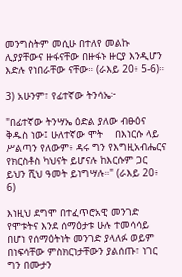መንግስትም መሲሁ በተለየ መልኩ ሊያያቸውና ዙፋናቸው በዙፋኑ ዙርያ እንዲሆን እድሉ የነበራቸው ናቸው። (ራእይ 20፥ 5-6)።

3) አሁንም፣ የፊተኛው ትንሳኤ፦

"በፊተኛው ትንሣኤ ዕድል ያለው ብፁዕና ቅዱስ ነው፤ ሁለተኛው ሞት    በእነርሱ ላይ ሥልጣን የለውም፥ ዳሩ ግን የእግዚአብሔርና የክርስቶስ ካህናት ይሆናሉ ከእርሱም ጋር ይህን ሺህ ዓመት ይነግሣሉ።" (ራእይ 20፥ 6)

እነዚህ ደግሞ በተፈጥሮአዊ መንገድ የሞቱትና እንደ ሰማዕታቱ ሁሉ ተመሳሳይ በሆነ የሰማዕትነት መንገድ ያላለፉ ወይም በነፍሳቸው ምስክርነታቸውን ያልሰጡ፣ ነገር ግን በሙታን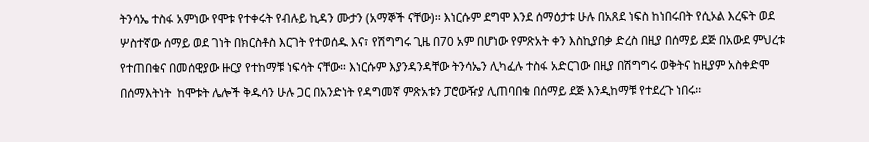ትንሳኤ ተስፋ አምነው የሞቱ የተቀሩት የብሉይ ኪዳን ሙታን (አማኞች ናቸው)፡፡ እነርሱም ደግሞ እንደ ሰማዕታቱ ሁሉ በአጸደ ነፍስ ከነበሩበት የሲኦል እረፍት ወደ ሦስተኛው ሰማይ ወደ ገነት በክርስቶስ እርገት የተወሰዱ እና፣ የሽግግሩ ጊዜ በ70 አም በሆነው የምጽአት ቀን እስኪያበቃ ድረስ በዚያ በሰማይ ደጅ በአውደ ምህረቱ የተጠበቁና በመሰዊያው ዙርያ የተከማቹ ነፍሳት ናቸው። እነርሱም እያንዳንዳቸው ትንሳኤን ሊካፈሉ ተስፋ አድርገው በዚያ በሽግግሩ ወቅትና ከዚያም አስቀድሞ በሰማእትነት  ከሞቱት ሌሎች ቅዱሳን ሁሉ ጋር በአንድነት የዳግመኛ ምጽአቱን ፓሮውዥያ ሊጠባበቁ በሰማይ ደጅ እንዲከማቹ የተደረጉ ነበሩ፡፡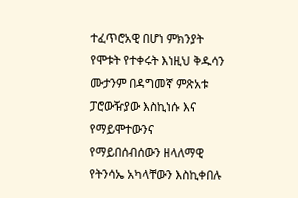ተፈጥሮአዊ በሆነ ምክንያት የሞቱት የተቀሩት እነዚህ ቅዱሳን ሙታንም በዳግመኛ ምጽአቱ ፓሮውዥያው እስኪነሱ እና የማይሞተውንና የማይበሰብሰውን ዘላለማዊ የትንሳኤ አካላቸውን እስኪቀበሉ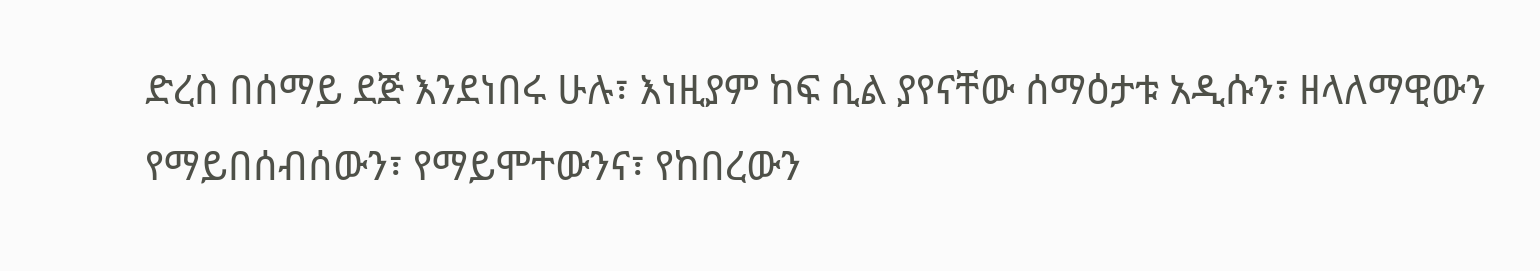ድረስ በሰማይ ደጅ እንደነበሩ ሁሉ፣ እነዚያም ከፍ ሲል ያየናቸው ሰማዕታቱ አዲሱን፣ ዘላለማዊውን የማይበሰብሰውን፣ የማይሞተውንና፣ የከበረውን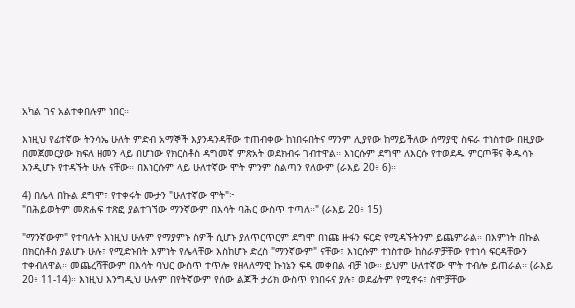አካል ገና አልተቀበሉም ነበር።

እነዚህ የፊተኛው ትንሳኤ ሁለት ምድብ አማኞች እያንዳንዳቸው ተጠብቀው ከነበሩበትና ማንም ሊያየው ከማይችለው ሰማያዊ ስፍራ ተነስተው በዚያው በመጀመርያው ክፍለ ዘመን ላይ በሆነው የክርስቶስ ዳግመኛ ምጽአት ወደክብሩ ገብተዋል። እነርሱም ደግሞ ለእርሱ የተወደዱ ምርጦቹና ቅዱሳኑ እንዲሆኑ የተዳኙት ሁሉ ናቸው። በእነርሱም ላይ ሁለተኛው ሞት ምንም ስልጣን የለውም (ራእይ 20፥ 6)።

4) በሌላ በኩል ደግሞ፣ የተቀሩት ሙታን "ሁለተኛው ሞት"፦
"በሕይወትም መጽሐፍ ተጽፎ ያልተገኘው ማንኛውም በእሳት ባሕር ውስጥ ተጣለ።" (ራእይ 20፥ 15)

"ማንኛውም" የተባሉት እነዚህ ሁሉም የማያምኑ ስዎች ሲሆኑ ያለጥርጥርም ደግሞ በነጩ ዙፋን ፍርድ የሚዳኙትንም ይጨምራል። በእምነት በኩል በክርስቶስ ያልሆኑ ሁሉ፣ የሚድኑበት እምነት የሌላቸው እስከሆኑ ድረስ "ማንኛውም" ናቸው፣ እነርሱም ተነስተው ከስራዎቻቸው የተነሳ ፍርዳቸውን ተቀብለዋል። መጨረሻቸውም በእሳት ባህር ውስጥ ተጥሎ የዘላለማዊ ኩነኔን ፍዳ መቀበል ብቻ ነው። ይህም ሁለተኛው ሞት ተብሎ ይጠራል። (ራእይ 20፥ 11-14)። እነዚህ እንግዲህ ሁሉም በየትኛውም የሰው ልጆች ታሪክ ውስጥ የነበሩና ያሉ፣ ወደፊትም የሚኖሩ፣ ስሞቻቸው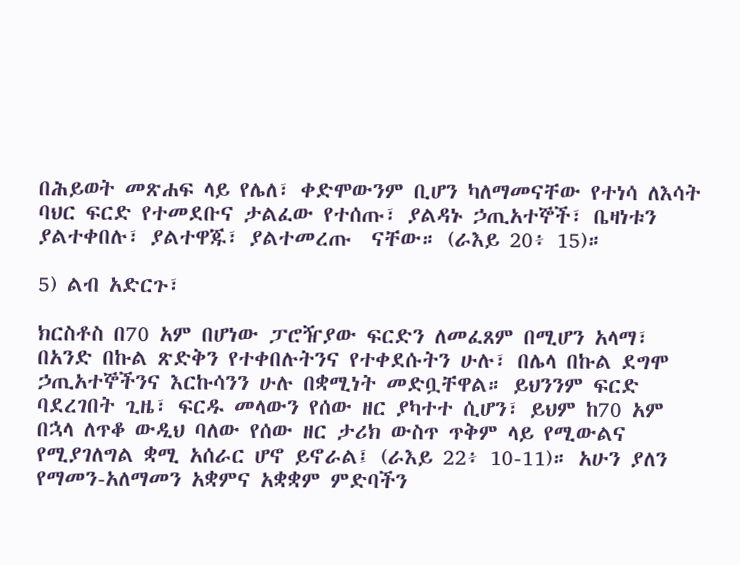በሕይወት መጽሐፍ ላይ የሌለ፣ ቀድሞውንም ቢሆን ካለማመናቸው የተነሳ ለእሳት ባህር ፍርድ የተመደቡና ታልፈው የተሰጡ፣ ያልዳኑ ኃጢአተኞች፣ ቤዛነቱን ያልተቀበሉ፣ ያልተዋጁ፣ ያልተመረጡ  ናቸው። (ራእይ 20፥ 15)።

5) ልብ አድርጉ፣

ክርስቶስ በ70 አም በሆነው ፓሮዥያው ፍርድን ለመፈጸም በሚሆን አላማ፣ በአንድ በኩል ጽድቅን የተቀበሉትንና የተቀደሱትን ሁሉ፣ በሌላ በኩል ደግሞ ኃጢአተኞችንና እርኩሳንን ሁሉ በቋሚነት መድቧቸዋል። ይህንንም ፍርድ ባደረገበት ጊዜ፣ ፍርዱ መላውን የሰው ዘር ያካተተ ሲሆን፣ ይህም ከ70 አም በኋላ ለጥቆ ውዲህ ባለው የሰው ዘር ታሪክ ውስጥ ጥቅም ላይ የሚውልና የሚያገለግል ቋሚ አሰራር ሆኖ ይኖራል፤ (ራእይ 22፥ 10-11)። አሁን ያለን የማመን-አለማመን አቋምና አቋቋም ምድባችን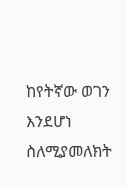ከየትኛው ወገን እንደሆነ ስለሚያመለክት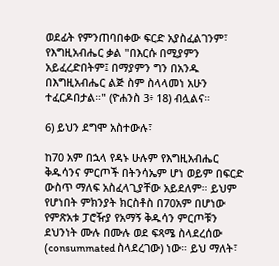ወደፊት የምንጠባበቀው ፍርድ አያስፈልገንም፣ የእግዚአብሔር ቃል "በእርሱ በሚያምን አይፈረድበትም፤ በማያምን ግን በአንዱ በእግዚአብሔር ልጅ ስም ስላላመነ አሁን ተፈርዶበታል።" (ዮሐንስ 3፥ 18) ብሏልና።

6) ይህን ደግሞ አስተውሉ፣

ከ70 አም በኋላ የዳኑ ሁሉም የእግዚአብሔር ቅዱሳንና ምርጦች በትንሳኤም ሆነ ወይም በፍርድ ውስጥ ማለፍ አስፈላጊያቸው አይደለም። ይህም የሆነበት ምክንያት ክርስቶስ በ70አም በሆነው የምጽአቱ ፓሮዥያ የአማኝ ቅዱሳን ምርጦቹን ደህንነት ሙሉ በሙሉ ወደ ፍጻሜ ስላደረሰው (consummated ስላደረገው) ነው። ይህ ማለት፣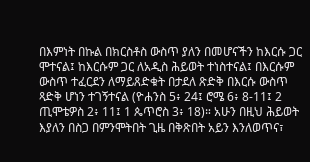በእምነት በኩል በክርስቶስ ውስጥ ያለን በመሆናችን ከእርሱ ጋር ሞተናል፤ ከእርሱም ጋር ለአዲስ ሕይወት ተነስተናል፤ በእርሱም ውስጥ ተፈርደን ለማይጸድቁት በታደለ ጽድቅ በእርሱ ውስጥ ጻድቅ ሆነን ተገኝተናል (ዮሐንስ 5፥ 24፤ ሮሜ 6፥ 8-11፤ 2 ጢሞቴዎስ 2፥ 11፤ 1 ጴጥሮስ 3፥ 18)። አሁን በዚህ ሕይወት እያለን በስጋ በምንሞትበት ጊዜ በቅጽበት አይን እንለወጥና፣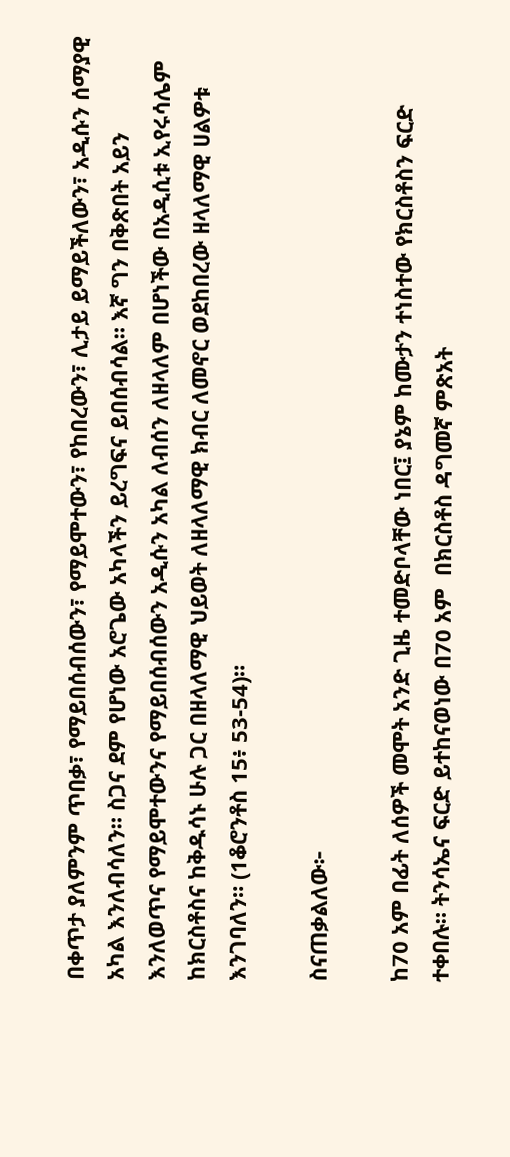በቀጥታ ያለምንም ጥበቃ፣ የማይበሰብሰውን፣ የማይሞተውን፣ የከበረውን፣ ሊታይ ይማይችለውን፣ አዲሱን ሰማያዊ አካል እንለብሳለን። ስጋና ደም የሆነው አሮጌው አካላችን ይረግፍና ይበሰብሳል። እኛ ግን በቅጽበት አይን እንለወጥና የማይሞተውንና የማይበሰብሰውን አዲሱን አካል ለብሰን ለዘላለም በሆነችው በአዲሲቱ ኢየሩሳሌም ከክርስቶስና ከቅዱሳኑ ሁሉ ጋር በዘላለማዊ ህይወት ለዘላለማዊ ክብር ለመኖር ወደከበረው ዘላለማዊ ሀልዎቱ እንገባለን። (1ቆሮንቶስ 15፥ 53-54)።

ስናጠቃልለው፦

ከ70 አም በፊት ለሰዎች መሞት አንድ ጊዜ ተመድቦላቸው ነበር፤ ያኔም ከሙታን ተነስተው የክርስቶስን ፍርድ ተቀበሉ። ትንሳኤና ፍርድ ይተከናወነው በ70 አም  በክርስቶስ ዳግመኛ ምጽአት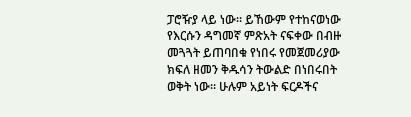ፓሮዥያ ላይ ነው። ይኸውም የተከናወነው የእርሱን ዳግመኛ ምጽአት ናፍቀው በብዙ መጓጓት ይጠባበቁ የነበሩ የመጀመሪያው ክፍለ ዘመን ቅዱሳን ትውልድ በነበሩበት ወቅት ነው። ሁሉም አይነት ፍርዶችና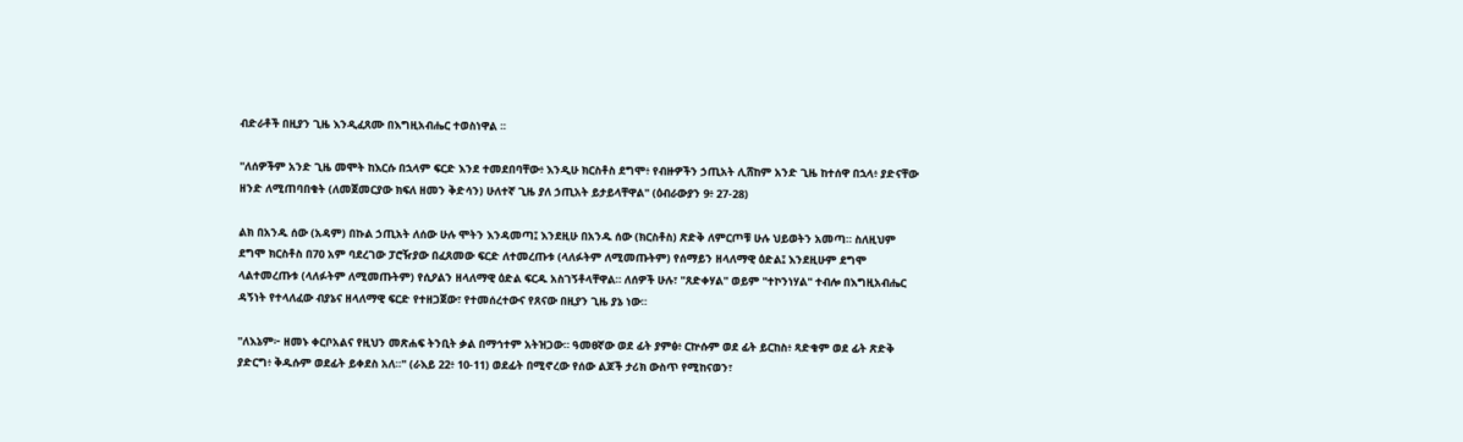ብድራቶች በዚያን ጊዜ እንዲፈጸሙ በእግዚአብሔር ተወስነዋል ፡፡

"ለሰዎችም አንድ ጊዜ መሞት ከእርሱ በኋላም ፍርድ እንደ ተመደበባቸው፥ እንዲሁ ክርስቶስ ደግሞ፥ የብዙዎችን ኃጢአት ሊሸከም አንድ ጊዜ ከተሰዋ በኋላ፥ ያድናቸው ዘንድ ለሚጠባበቁት (ለመጀመርያው ክፍለ ዘመን ቅድሳን) ሁለተኛ ጊዜ ያለ ኃጢአት ይታይላቸዋል" (ዕብራውያን 9፥ 27-28)

ልክ በአንዱ ሰው (አዳም) በኩል ኃጢአት ለሰው ሁሉ ሞትን እንዳመጣ፤ እንደዚሁ በአንዱ ሰው (ክርስቶስ) ጽድቅ ለምርጦቹ ሁሉ ህይወትን አመጣ። ስለዚህም ደግሞ ክርስቶስ በ70 አም ባደረገው ፓሮዥያው በፈጸመው ፍርድ ለተመረጡቱ (ላለፉትም ለሚመጡትም) የሰማይን ዘላለማዊ ዕድል፤ እንደዚሁም ደግሞ ላልተመረጡቱ (ላለፉትም ለሚመጡትም) የሲዖልን ዘላለማዊ ዕድል ፍርዱ አስገኝቶላቸዋል። ለሰዎች ሁሉ፣ "ጸድቀሃል" ወይም "ተኮንነሃል" ተብሎ በእግዚአብሔር ዳኝነት የተላለፈው ብያኔና ዘላለማዊ ፍርድ የተዘጋጀው፣ የተመሰረተውና የጸናው በዚያን ጊዜ ያኔ ነው።

"ለእኔም፦ ዘመኑ ቀርቦአልና የዚህን መጽሐፍ ትንቢት ቃል በማኅተም አትዝጋው። ዓመፀኛው ወደ ፊት ያምፅ፥ ርኵሱም ወደ ፊት ይርከስ፥ ጻድቁም ወደ ፊት ጽድቅ ያድርግ፥ ቅዱሱም ወደፊት ይቀደስ አለ።" (ራእይ 22፥ 10-11) ወደፊት በሚኖረው የሰው ልጆች ታሪክ ውስጥ የሚከናወን፣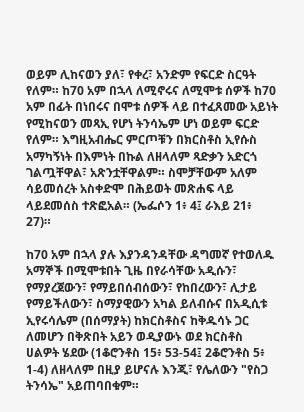ወይም ሊከናወን ያለ፣ የቀረ፣ አንድም የፍርድ ስርዓት የለም። ከ70 አም በኋላ ለሚኖሩና ለሚሞቱ ሰዎች ከ70 አም በፊት በነበሩና በሞቱ ሰዎች ላይ በተፈጸመው አይነት የሚከናወን መጻኢ የሆነ ትንሳኤም ሆነ ወይም ፍርድ የለም። እግዚአብሔር ምርጦቹን በክርስቶስ ኢየሱስ አማካኝነት በእምነት በኩል ለዘላለም ጻድቃን አድርጎ ገልጧቸዋል፣ አጽንቷቸዋልም። ስሞቻቸውም አለም ሳይመሰረት አስቀድሞ በሕይወት መጽሐፍ ላይ ላይደመሰስ ተጽፎአል። (ኤፌሶን 1፥ 4፤ ራእይ 21፥ 27)።

ከ70 አም በኋላ ያሉ እያንዳንዳቸው ዳግመኛ የተወለዱ አማኞች በሚሞቱበት ጊዜ በየራሳቸው አዲሱን፣ የማያረጀውን፣ የማይበሰብሰውን፣ የከበረውን፣ ሊታይ የማይችለውን፣ ስማያዊውን አካል ይለብሱና በአዲሲቱ ኢየሩሳሌም (በሰማያት) ከክርስቶስና ከቅዱሳኑ ጋር ለመሆን በቅጽበት አይን ወዲያውኑ ወደ ክርስቶስ ሀልዎት ሄደው (1ቆሮንቶስ 15፥ 53-54፤ 2ቆሮንቶስ 5፥ 1-4) ለዘላለም በዚያ ይሆናሉ እንጂ፣ የሌለውን "የስጋ ትንሳኤ" አይጠባበቁም።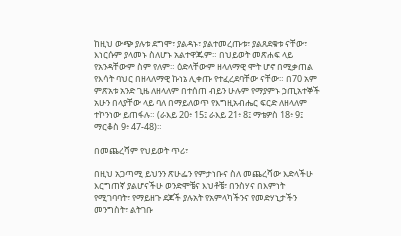ከዚህ ውጭ ያሉቱ ደግሞ፣ ያልዳኑ፣ ያልተመረጡቱ፣ ያልጸደቁቱ ናቸው፣ እነርሱም ያላመኑ ስለሆኑ አልተዋጁም። በህይወት መጽሐፍ ላይ የአንዳቸውም ስም የለም። ዕድላቸውም ዘላለማዊ ሞት ሆኖ በሚቃጠል የእሳት ባህር በዘላለማዊ ኩነኔ ሊቀጡ የተፈረደባቸው ናቸው። በ70 አም ምጽአቱ አንድ ጊዜ ለዘላለም በተሰጠ ብይን ሁሉም የማያምኑ ኃጢአተኞች አሁን በላያቸው ላይ ባለ በማይለወጥ የእግዚአብሔር ፍርድ ለዘላለም ተኮንነው ይጠፋሉ። (ራእይ 20፥ 15፤ ራእይ 21፥ 8፤ ማቴዎስ 18፥ 9፤ ማርቆስ 9፥ 47-48)።

በመጨረሻም የህይወት ጥሪ፣

በዚህ አጋጣሚ ይህንን ጽሁፌን የምታነቡና ስለ መጨረሻው እድላችሁ እርግጠኛ ያልሆናችሁ ወንድሞቼና እህቶቼ፣ በንስሃና በእምነት የሚገባባት፣ የማይዘጉ ደጆች ያሉአት የአምላካችንና የመድሃኒታችን መንግስት፣ ልትገቡ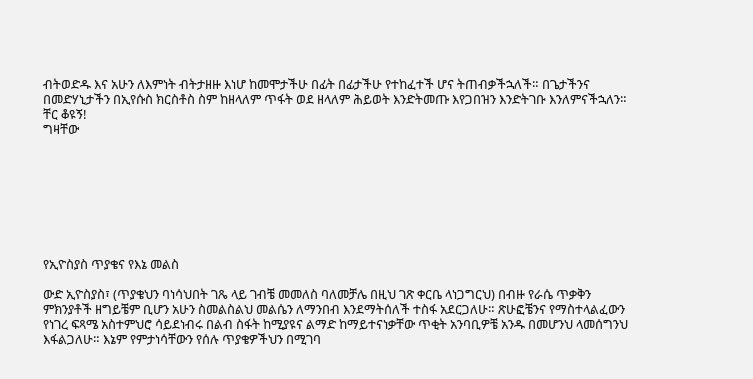ብትወድዱ እና አሁን ለእምነት ብትታዘዙ እነሆ ከመሞታችሁ በፊት በፊታችሁ የተከፈተች ሆና ትጠብቃችኋለች። በጌታችንና በመድሃኒታችን በኢየሱስ ክርስቶስ ስም ከዘላለም ጥፋት ወደ ዘላለም ሕይወት እንድትመጡ እየጋበዝን እንድትገቡ እንለምናችኋለን።
ቸር ቆዩኝ!
ግዛቸው








የኢዮስያስ ጥያቄና የእኔ መልስ

ውድ ኢዮስያስ፣ (ጥያቄህን ባነሳህበት ገጼ ላይ ገብቼ መመለስ ባለመቻሌ በዚህ ገጽ ቀርቤ ላነጋግርህ) በብዙ የራሴ ጥቃቅን ምክንያቶች ዘግይቼም ቢሆን አሁን ስመልስልህ መልሴን ለማንበብ እንደማትሰለች ተስፋ አደርጋለሁ። ጽሁፎቼንና የማስተላልፈውን የነገረ ፍጻሜ አስተምህሮ ሳይደነብሩ በልብ ስፋት ከሚያዩና ልማድ ከማይተናነቃቸው ጥቂት አንባቢዎቼ አንዱ በመሆንህ ላመሰግንህ እፋልጋለሁ። እኔም የምታነሳቸውን የሰሉ ጥያቄዎችህን በሚገባ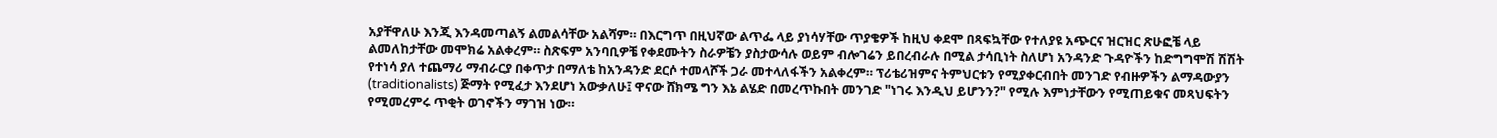አያቸዋለሁ እንጂ እንዳመጣልኝ ልመልሳቸው አልሻም። በእርግጥ በዚህኛው ልጥፌ ላይ ያነሳሃቸው ጥያቄዎች ከዚህ ቀደሞ በጻፍኳቸው የተለያዩ አጭርና ዝርዝር ጽሁፎቼ ላይ ልመለከታቸው መሞክሬ አልቀረም። ስጽፍም አንባቢዎቼ የቀደሙትን ስራዎቼን ያስታውሳሉ ወይም ብሎገሬን ይበረብራሉ በሚል ታሳቢነት ስለሆነ አንዳንድ ጉዳዮችን ከድግግሞሽ ሽሽት የተነሳ ያለ ተጨማሪ ማብራርያ በቀጥታ በማለቴ ከአንዳንድ ደርሶ ተመላሾች ጋራ መተላለፋችን አልቀረም። ፕሪቴሪዝምና ትምህርቱን የሚያቀርብበት መንገድ የብዙዎችን ልማዳውያን (traditionalists) ጅማት የሚፈታ እንደሆነ አውቃለሁ፤ ዋናው ሸክሜ ግን እኔ ልሄድ በመረጥኩበት መንገድ "ነገሩ እንዲህ ይሆንን?" የሚሉ እምነታቸውን የሚጠይቁና መጻህፍትን የሚመረምሩ ጥቂት ወገኖችን ማገዝ ነው።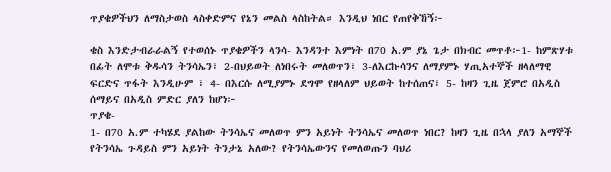ጥያቄዎችህን ለማስታወስ ላስቀድምና የኔን መልስ ላስከትል። እንዲህ ነበር የጠየቅኸኝ፦

ቄስ እንድታብራራልኝ የተወሰኑ ጥያቄዎችን ላንሳ- እንዳንተ እምነት በ70 አ.ም ያኔ ጌታ በክብር መጥቶ፦1- ከምጽሃቱ በፊት ለሞቱ ቅዱሳን ትንሳኤን፣ 2-በህይወት ለነበሩት መለወጥን፣ 3-ለእርኩሳንና ለማያምኑ ሃጢአተኞች ዘላለማዊ ፍርድና ጥፋት እንዲሁም ፣ 4- በእርሱ ለሚያምኑ ደግሞ የዘላለም ህይወት ከተሰጠና፣ 5- ከዛን ጊዜ ጀምሮ በአዲስ ሰማይና በአዲስ ምድር ያለን ከሆነ፦
ጥያቄ-
1- በ70 አ.ም ተካሄደ ያልከው ትንሳኤና መለወጥ ምን አይነት ትንሳኤና መለወጥ ነበር? ከዛን ጊዜ በኋላ ያለን አማኞች የትንሳኤ ጉዳይስ ምን አይነት ትንታኔ አለው? የትንሳኤውንና የመለወጡን ባህሪ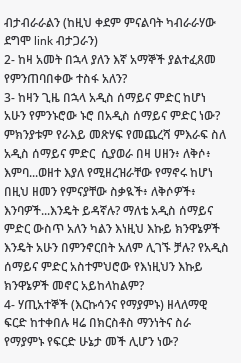ብታብራራልን (ከዚህ ቀደም ምናልባት ካብራራሃው ደግሞ link ብታጋራን)
2- ከዛ አመት በኋላ ያለን እኛ አማኞች ያልተፈጸመ የምንጠባበቀው ተስፋ አለን?
3- ከዛን ጊዜ በኋላ አዲስ ሰማይና ምድር ከሆነ አሁን የምንኑሮው ኑሮ በአዲስ ሰማይና ምድር ነው? ምክንያቱም የራእይ መጽሃፍ የመጨረሻ ምእራፍ ስለ አዲስ ሰማይና ምድር  ሲያወራ በዛ ሀዘን፥ ለቅሶ፥ እምባ...ወዘተ እያለ የሚዘረዝራቸው የማኖሩ ከሆነ በዚህ ዘመን የምናያቸው ስቃዪች፥ ለቅሶዎች፥ እንባዎች...እንዴት ይዳኛሉ? ማለቴ አዲስ ሰማይና ምድር ውስጥ አለን ካልን እነዚህ እኩይ ክንዋኔዎች እንዴት አሁን በምንኖርበት አለም ሊገኙ ቻሉ? የአዲስ ሰማይና ምድር አስተምህሮው የእነዚህን እኩይ ክንዋኔዎች መኖር አይከላከልም?
4- ሃጢአተኞች (እርኩሳንና የማያምኑ) ዘላለማዊ ፍርድ ከተቀበሉ ዛሬ በክርስቶስ ማንነትና ስራ የማያምኑ የፍርድ ሁኔታ መች ሊሆን ነው?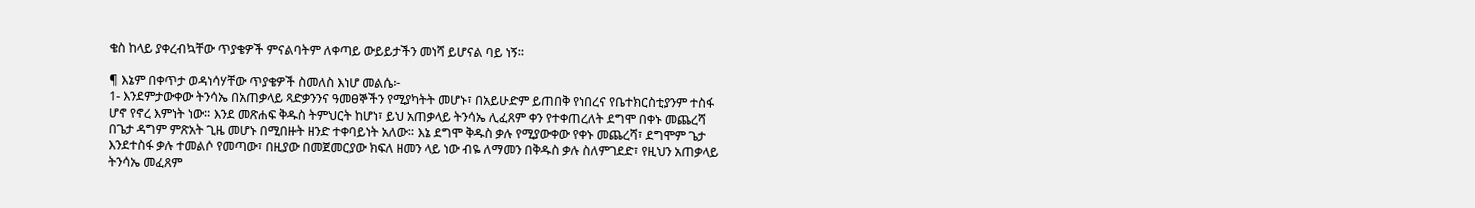ቄስ ከላይ ያቀረብኳቸው ጥያቄዎች ምናልባትም ለቀጣይ ውይይታችን መነሻ ይሆናል ባይ ነኝ።

¶ እኔም በቀጥታ ወዳነሳሃቸው ጥያቄዎች ስመለስ እነሆ መልሴ፦
1- እንደምታውቀው ትንሳኤ በአጠቃላይ ጻድቃንንና ዓመፀኞችን የሚያካትት መሆኑ፣ በአይሁድም ይጠበቅ የነበረና የቤተክርስቲያንም ተስፋ ሆኖ የኖረ እምነት ነው። እንደ መጽሐፍ ቅዱስ ትምህርት ከሆነ፣ ይህ አጠቃላይ ትንሳኤ ሊፈጸም ቀን የተቀጠረለት ደግሞ በቀኑ መጨረሻ በጌታ ዳግም ምጽአት ጊዜ መሆኑ በሚበዙት ዘንድ ተቀባይነት አለው። እኔ ደግሞ ቅዱስ ቃሉ የሚያውቀው የቀኑ መጨረሻ፣ ደግሞም ጌታ እንደተስፋ ቃሉ ተመልሶ የመጣው፣ በዚያው በመጀመርያው ክፍለ ዘመን ላይ ነው ብዬ ለማመን በቅዱስ ቃሉ ስለምገደድ፣ የዚህን አጠቃላይ ትንሳኤ መፈጸም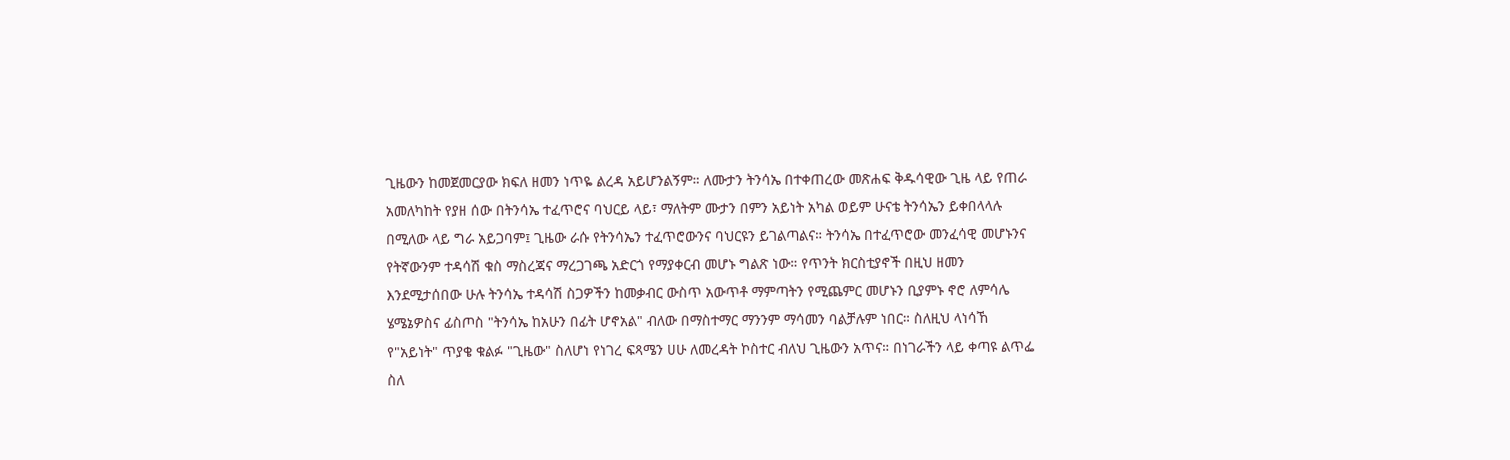ጊዜውን ከመጀመርያው ክፍለ ዘመን ነጥዬ ልረዳ አይሆንልኝም። ለሙታን ትንሳኤ በተቀጠረው መጽሐፍ ቅዱሳዊው ጊዜ ላይ የጠራ አመለካከት የያዘ ሰው በትንሳኤ ተፈጥሮና ባህርይ ላይ፣ ማለትም ሙታን በምን አይነት አካል ወይም ሁናቴ ትንሳኤን ይቀበላላሉ በሚለው ላይ ግራ አይጋባም፤ ጊዜው ራሱ የትንሳኤን ተፈጥሮውንና ባህርዩን ይገልጣልና። ትንሳኤ በተፈጥሮው መንፈሳዊ መሆኑንና የትኛውንም ተዳሳሽ ቁስ ማስረጃና ማረጋገጫ አድርጎ የማያቀርብ መሆኑ ግልጽ ነው። የጥንት ክርስቲያኖች በዚህ ዘመን እንደሚታሰበው ሁሉ ትንሳኤ ተዳሳሽ ስጋዎችን ከመቃብር ውስጥ አውጥቶ ማምጣትን የሚጨምር መሆኑን ቢያምኑ ኖሮ ለምሳሌ ሄሜኔዎስና ፊስጦስ "ትንሳኤ ከአሁን በፊት ሆኖአል" ብለው በማስተማር ማንንም ማሳመን ባልቻሉም ነበር። ስለዚህ ላነሳኸ የ"አይነት" ጥያቄ ቁልፉ "ጊዜው" ስለሆነ የነገረ ፍጻሜን ሀሁ ለመረዳት ኮስተር ብለህ ጊዜውን አጥና። በነገራችን ላይ ቀጣዩ ልጥፌ ስለ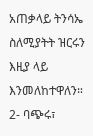አጠቃላይ ትንሳኤ ስለሚያትት ዝርሩን እዚያ ላይ እንመለከተዋለን።
2- ባጭሩ፣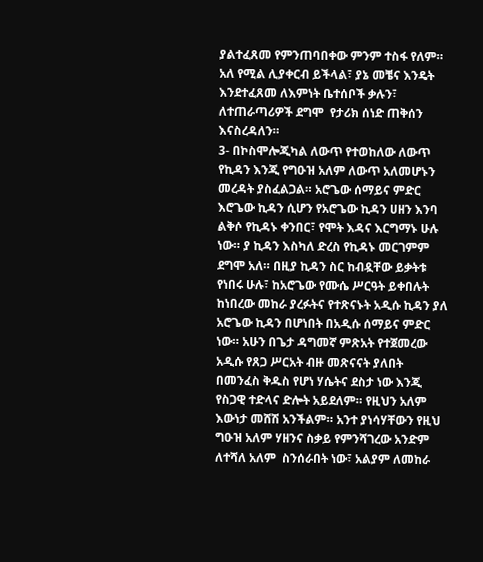ያልተፈጸመ የምንጠባበቀው ምንም ተስፋ የለም። አለ የሚል ሊያቀርብ ይችላል፣ ያኔ መቼና እንዴት እንደተፈጸመ ለእምነት ቤተሰቦች ቃሉን፣ ለተጠራጣሪዎች ደግሞ  የታሪክ ሰነድ ጠቅሰን እናስረዳለን።
3- በኮስሞሎጂካል ለውጥ የተወከለው ለውጥ የኪዳን እንጂ የግዑዝ አለም ለውጥ አለመሆኑን መረዳት ያስፈልጋል። አሮጌው ሰማይና ምድር እሮጌው ኪዳን ሲሆን የአሮጌው ኪዳን ሀዘን እንባ ልቅሶ የኪዳኑ ቀንበር፣ የሞት እዳና እርግማኑ ሁሉ ነው። ያ ኪዳን እስካለ ድረስ የኪዳኑ መርገምም ደግሞ አለ። በዚያ ኪዳን ስር ከብዷቸው ይቃትቱ የነበሩ ሁሉ፣ ከአሮጌው የሙሴ ሥርዓት ይቀበሉት ከነበረው መከራ ያረፉትና የተጽናኑት አዲሱ ኪዳን ያለ አሮጌው ኪዳን በሆነበት በአዲሱ ሰማይና ምድር ነው። አሁን በጌታ ዳግመኛ ምጽአት የተጀመረው አዲሱ የጸጋ ሥርአት ብዙ መጽናናት ያለበት በመንፈስ ቅዱስ የሆነ ሃሴትና ደስታ ነው እንጂ የስጋዊ ተድላና ድሎት አይደለም። የዚህን አለም እውነታ መሸሽ አንችልም። አንተ ያነሳሃቸውን የዚህ ግዑዝ አለም ሃዘንና ስቃይ የምንሻገረው አንድም ለተሻለ አለም  ስንሰራበት ነው፣ አልያም ለመከራ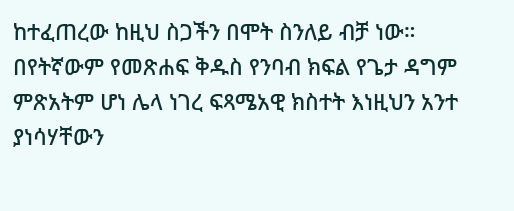ከተፈጠረው ከዚህ ስጋችን በሞት ስንለይ ብቻ ነው። በየትኛውም የመጽሐፍ ቅዱስ የንባብ ክፍል የጌታ ዳግም ምጽአትም ሆነ ሌላ ነገረ ፍጻሜአዊ ክስተት እነዚህን አንተ ያነሳሃቸውን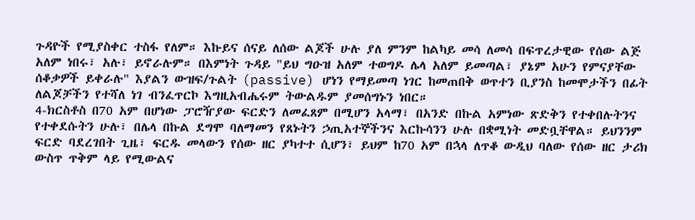ጉዳዮች የሚያስቀር ተስፋ የለም። እኩይና ሰናይ ለሰው ልጆች ሁሉ ያለ ምንም ከልካይ መሳ ለመሳ በፍጥረታዊው የሰው ልጅ አለም ነበሩ፣ አሉ፣ ይኖራሉም። በእምነት ጉዳይ "ይህ ግዑዝ አለም ተወግዶ ሌላ አለም ይመጣል፣ ያኔም አሁን የምናያቸው ሰቆቃዎች ይቀራሉ" እያልን ውዝፍ/ጉልት (passive) ሆነን የማይመጣ ነገር ከመጠበቅ ወጥተን ቢያንስ ከመሞታችን በፊት ለልጆቻችን የተሻለ ነገ ብንፈጥርኮ እግዚአብሔሩም ትውልዱም ያመሰግኑን ነበር።
4-ክርስቶስ በ70 አም በሆነው ፓሮዥያው ፍርድን ለመፈጸም በሚሆን አላማ፣ በአንድ በኩል አምነው ጽድቅን የተቀበሉትንና የተቀደሱትን ሁሉ፣ በሌላ በኩል ደግሞ ባለማመን የጸኑትን ኃጢአተኞችንና እርኩሳንን ሁሉ በቋሚነት መድቧቸዋል። ይህንንም ፍርድ ባደረገበት ጊዜ፣ ፍርዱ መላውን የሰው ዘር ያካተተ ሲሆን፣ ይህም ከ70 አም በኋላ ለጥቆ ውዲህ ባለው የሰው ዘር ታሪክ ውስጥ ጥቅም ላይ የሚውልና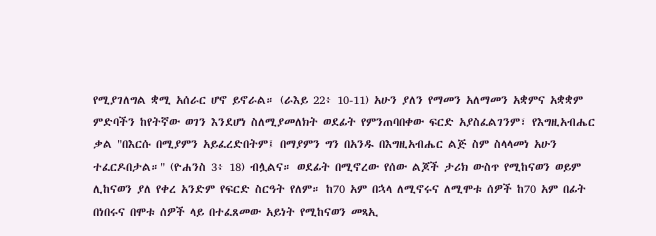የሚያገለግል ቋሚ አሰራር ሆኖ ይኖራል። (ራእይ 22፥ 10-11) አሁን ያለን የማመን አለማመን አቋምና አቋቋም ምድባችን ከየትኛው ወገን እንደሆነ ስለሚያመለክት ወደፊት የምንጠባበቀው ፍርድ አያስፈልገንም፣ የእግዚአብሔር ቃል "በእርሱ በሚያምን አይፈረድበትም፤ በማያምን ግን በአንዱ በእግዚአብሔር ልጅ ስም ስላላመነ አሁን ተፈርዶበታል።" (ዮሐንስ 3፥ 18) ብሏልና። ወደፊት በሚኖረው የሰው ልጆች ታሪክ ውስጥ የሚከናወን ወይም ሊከናወን ያለ የቀረ አንድም የፍርድ ስርዓት የለም። ከ70 አም በኋላ ለሚኖሩና ለሚሞቱ ሰዎች ከ70 አም በፊት በነበሩና በሞቱ ሰዎች ላይ በተፈጸመው አይነት የሚከናወን መጻኢ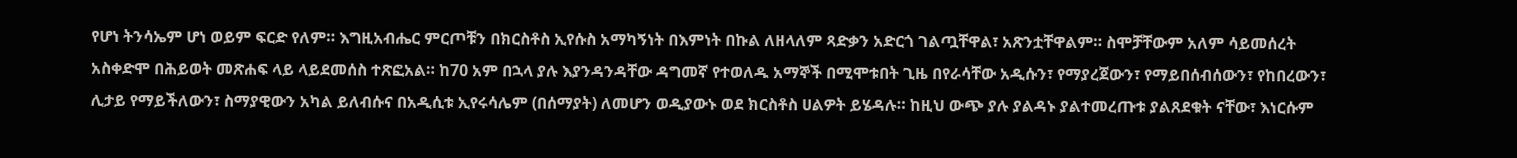የሆነ ትንሳኤም ሆነ ወይም ፍርድ የለም። እግዚአብሔር ምርጦቹን በክርስቶስ ኢየሱስ አማካኝነት በእምነት በኩል ለዘላለም ጻድቃን አድርጎ ገልጧቸዋል፣ አጽንቷቸዋልም። ስሞቻቸውም አለም ሳይመሰረት አስቀድሞ በሕይወት መጽሐፍ ላይ ላይደመሰስ ተጽፎአል። ከ70 አም በኋላ ያሉ እያንዳንዳቸው ዳግመኛ የተወለዱ አማኞች በሚሞቱበት ጊዜ በየራሳቸው አዲሱን፣ የማያረጀውን፣ የማይበሰብሰውን፣ የከበረውን፣ ሊታይ የማይችለውን፣ ስማያዊውን አካል ይለብሱና በአዲሲቱ ኢየሩሳሌም (በሰማያት) ለመሆን ወዲያውኑ ወደ ክርስቶስ ሀልዎት ይሄዳሉ። ከዚህ ውጭ ያሉ ያልዳኑ ያልተመረጡቱ ያልጸደቁት ናቸው፣ እነርሱም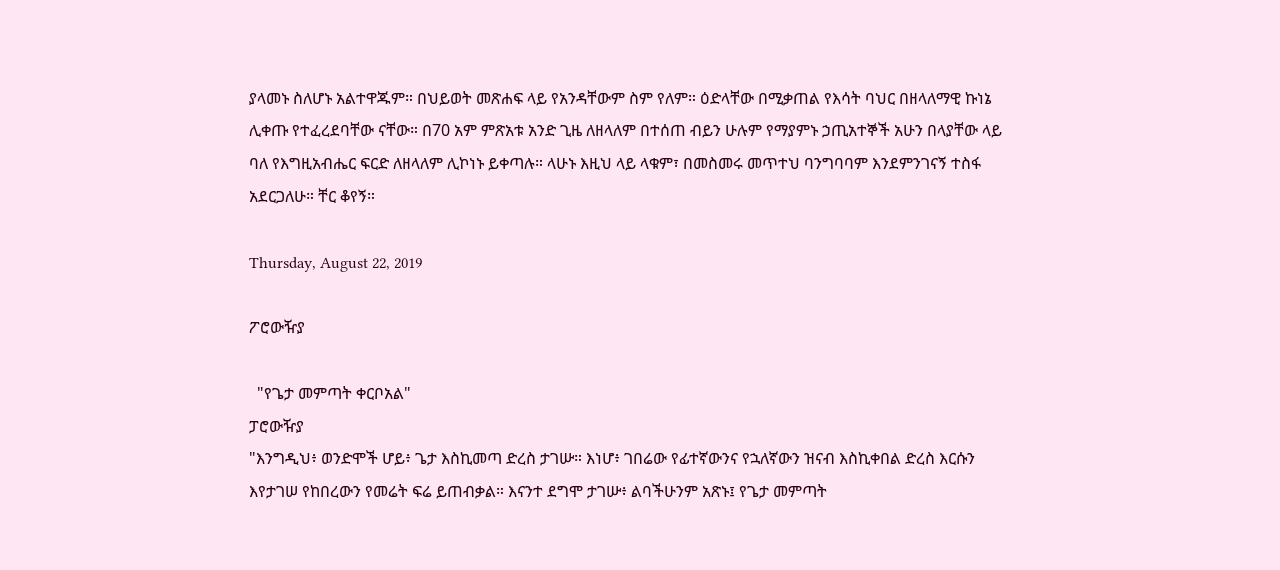ያላመኑ ስለሆኑ አልተዋጁም። በህይወት መጽሐፍ ላይ የአንዳቸውም ስም የለም። ዕድላቸው በሚቃጠል የእሳት ባህር በዘላለማዊ ኩነኔ ሊቀጡ የተፈረደባቸው ናቸው። በ70 አም ምጽአቱ አንድ ጊዜ ለዘላለም በተሰጠ ብይን ሁሉም የማያምኑ ኃጢአተኞች አሁን በላያቸው ላይ ባለ የእግዚአብሔር ፍርድ ለዘላለም ሊኮነኑ ይቀጣሉ። ላሁኑ እዚህ ላይ ላቁም፣ በመስመሩ መጥተህ ባንግባባም እንደምንገናኝ ተስፋ አደርጋለሁ። ቸር ቆየኝ።

Thursday, August 22, 2019

ፖሮውዥያ

  "የጌታ መምጣት ቀርቦአል"
ፓሮውዥያ
"እንግዲህ፥ ወንድሞች ሆይ፥ ጌታ እስኪመጣ ድረስ ታገሡ። እነሆ፥ ገበሬው የፊተኛውንና የኋለኛውን ዝናብ እስኪቀበል ድረስ እርሱን እየታገሠ የከበረውን የመሬት ፍሬ ይጠብቃል። እናንተ ደግሞ ታገሡ፥ ልባችሁንም አጽኑ፤ የጌታ መምጣት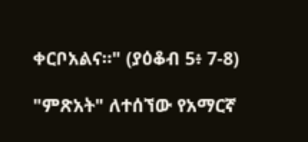ቀርቦአልና።" (ያዕቆብ 5፥ 7-8)

"ምጽአት" ለተሰኘው የአማርኛ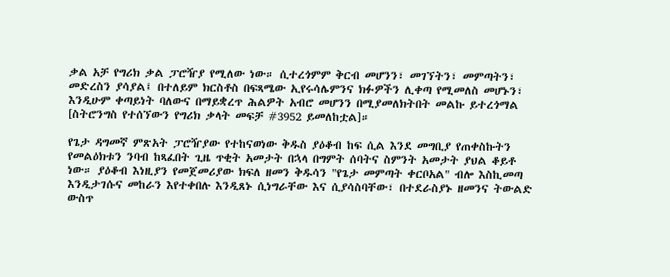ቃል አቻ የግሪክ ቃል ፓሮዥያ የሚለው ነው። ሲተረጎምም ቅርብ መሆንን፣ መገኘትን፣ መምጣትን፣ መድረስን ያሳያል፤ በተለይም ክርስቶስ በፍጻሜው ኢየሩሳሌምንና ክፉዎችን ሊቀጣ የሚመለስ መሆኑን፣ እንዲሁም ቀጣይነት ባለውና በማይቋረጥ ሕልዎት አብሮ መሆንን በሚያመለክትበት መልኩ ይተረጎማል [ስትሮንግስ የተሰኘውን የግሪክ ቃላት መፍቻ #3952 ይመለከቷል]።

የጌታ ዳግመኛ ምጽአት ፓሮዥያው የተከናወነው ቅዱስ ያዕቆብ ከፍ ሲል እንደ መግቢያ የጠቀስኩትን የመልዕክቱን ንባብ ከጻፈበት ጊዜ ጥቂት አመታት በኋላ በግምት ሰባትና ስምንት አመታት ያህል ቆይቶ ነው። ያዕቆብ እነዚያን የመጀመሪያው ክፍለ ዘመን ቅዱሳን "የጌታ መምጣት ቀርቦአል" ብሎ እስኪመጣ እንዲታገሱና መከራን እየተቀበሉ እንዲጸኑ ሲነግራቸው እና ሲያሳስባቸው፣ በተደራስያኑ ዘመንና ትውልድ ውስጥ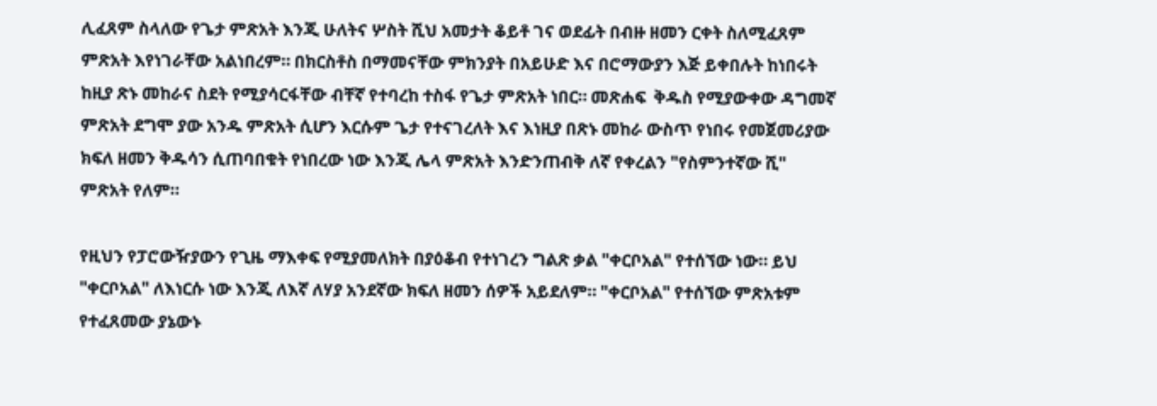ሊፈጸም ስላለው የጌታ ምጽአት እንጂ ሁለትና ሦስት ሺህ አመታት ቆይቶ ገና ወደፊት በብዙ ዘመን ርቀት ስለሚፈጸም ምጽአት እየነገራቸው አልነበረም። በክርስቶስ በማመናቸው ምክንያት በአይሁድ እና በሮማውያን እጅ ይቀበሉት ከነበሩት ከዚያ ጽኑ መከራና ስደት የሚያሳርፋቸው ብቸኛ የተባረከ ተስፋ የጌታ ምጽአት ነበር። መጽሐፍ  ቅዱስ የሚያውቀው ዳግመኛ ምጽአት ደግሞ ያው አንዱ ምጽአት ሲሆን እርሱም ጌታ የተናገረለት እና እነዚያ በጽኑ መከራ ውስጥ የነበሩ የመጀመሪያው ክፍለ ዘመን ቅዱሳን ሲጠባበቁት የነበረው ነው እንጂ ሌላ ምጽአት እንድንጠብቅ ለኛ የቀረልን "የስምንተኛው ሺ" ምጽአት የለም።

የዚህን የፓሮውዥያውን የጊዜ ማእቀፍ የሚያመለክት በያዕቆብ የተነገረን ግልጽ ቃል "ቀርቦአል" የተሰኘው ነው። ይህ  "ቀርቦአል" ለእነርሱ ነው እንጂ ለእኛ ለሃያ አንደኛው ክፍለ ዘመን ሰዎች አይደለም። "ቀርቦአል" የተሰኘው ምጽአቱም የተፈጸመው ያኔውኑ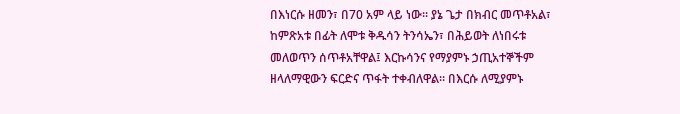በእነርሱ ዘመን፣ በ70 አም ላይ ነው። ያኔ ጌታ በክብር መጥቶአል፣ ከምጽአቱ በፊት ለሞቱ ቅዱሳን ትንሳኤን፣ በሕይወት ለነበሩቱ መለወጥን ሰጥቶአቸዋል፤ እርኩሳንና የማያምኑ ኃጢአተኞችም ዘላለማዊውን ፍርድና ጥፋት ተቀብለዋል። በእርሱ ለሚያምኑ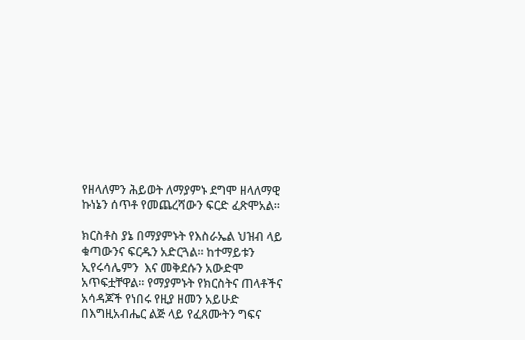የዘላለምን ሕይወት ለማያምኑ ደግሞ ዘላለማዊ ኩነኔን ሰጥቶ የመጨረሻውን ፍርድ ፈጽሞአል።

ክርስቶስ ያኔ በማያምኑት የእስራኤል ህዝብ ላይ ቁጣውንና ፍርዱን አድርጓል። ከተማይቱን ኢየሩሳሌምን  እና መቅደሱን አውድሞ አጥፍቷቸዋል። የማያምኑት የክርስትና ጠላቶችና አሳዳጆች የነበሩ የዚያ ዘመን አይሁድ በእግዚአብሔር ልጅ ላይ የፈጸሙትን ግፍና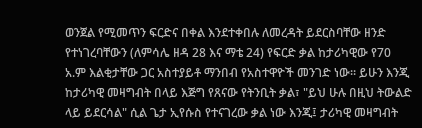ወንጀል የሚመጥን ፍርድና በቀል እንደተቀበሉ ለመረዳት ይደርስባቸው ዘንድ የተነገረባቸውን (ለምሳሌ ዘዳ 28 እና ማቴ 24) የፍርድ ቃል ከታሪካዊው የ70 አ.ም እልቂታቸው ጋር አስተያይቶ ማንበብ የአስተዋዮች መንገድ ነው። ይሁን እንጂ ከታሪካዊ መዛግብት በላይ እጅግ የጸናው የትንቢት ቃል፣ "ይህ ሁሉ በዚህ ትውልድ ላይ ይደርሳል" ሲል ጌታ ኢየሱስ የተናገረው ቃል ነው እንጂ፤ ታሪካዊ መዛግብት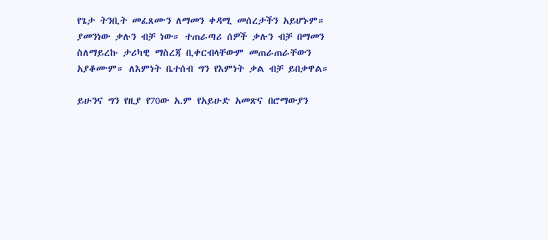የጌታ ትንቢት መፈጸሙን ለማመን ቀዳሚ መሰረታችን አይሆኑም። ያመንነው ቃሉን ብቻ ነው። ተጠራጣሪ ሰዎች ቃሉን ብቻ በማመን ስለማይረኩ ታሪካዊ ማስረጃ ቢቀርብላቸውም መጠራጠራቸውን አያቆሙም። ለእምነት ቤተሰብ ግን የእምነት ቃል ብቻ ይበቃዋል።

ይሁንና ግን የዚያ የ70ው አ.ም የአይሁድ አመጽና በሮማውያን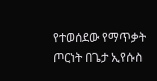የተወሰደው የማጥቃት ጦርነት በጌታ ኢየሱስ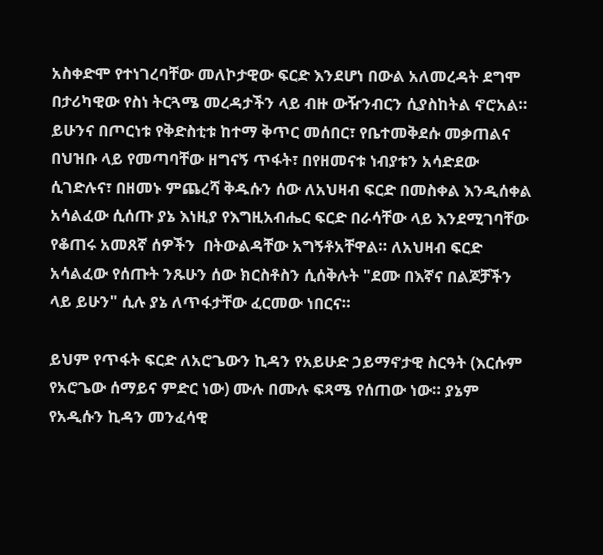አስቀድሞ የተነገረባቸው መለኮታዊው ፍርድ እንደሆነ በውል አለመረዳት ደግሞ በታሪካዊው የስነ ትርጓሜ መረዳታችን ላይ ብዙ ውዥንብርን ሲያስከትል ኖሮአል። ይሁንና በጦርነቱ የቅድስቲቱ ከተማ ቅጥር መሰበር፣ የቤተመቅደሱ መቃጠልና በህዝቡ ላይ የመጣባቸው ዘግናኝ ጥፋት፣ በየዘመናቱ ነብያቱን አሳድደው ሲገድሉና፣ በዘመኑ ምጨረሻ ቅዱሱን ሰው ለአህዛብ ፍርድ በመስቀል እንዲሰቀል አሳልፈው ሲሰጡ ያኔ እነዚያ የእግዚአብሔር ፍርድ በራሳቸው ላይ እንደሚገባቸው የቆጠሩ አመጸኛ ሰዎችን  በትውልዳቸው አግኝቶአቸዋል። ለአህዛብ ፍርድ አሳልፈው የሰጡት ንጹሁን ሰው ክርስቶስን ሲሰቅሉት "ደሙ በእኛና በልጆቻችን ላይ ይሁን" ሲሉ ያኔ ለጥፋታቸው ፈርመው ነበርና።

ይህም የጥፋት ፍርድ ለአሮጌውን ኪዳን የአይሁድ ኃይማኖታዊ ስርዓት (እርሱም የአሮጌው ሰማይና ምድር ነው) ሙሉ በሙሉ ፍጻሜ የሰጠው ነው። ያኔም የአዲሱን ኪዳን መንፈሳዊ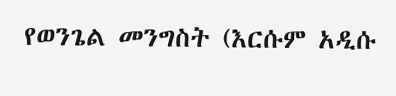የወንጌል መንግስት (እርሱም አዲሱ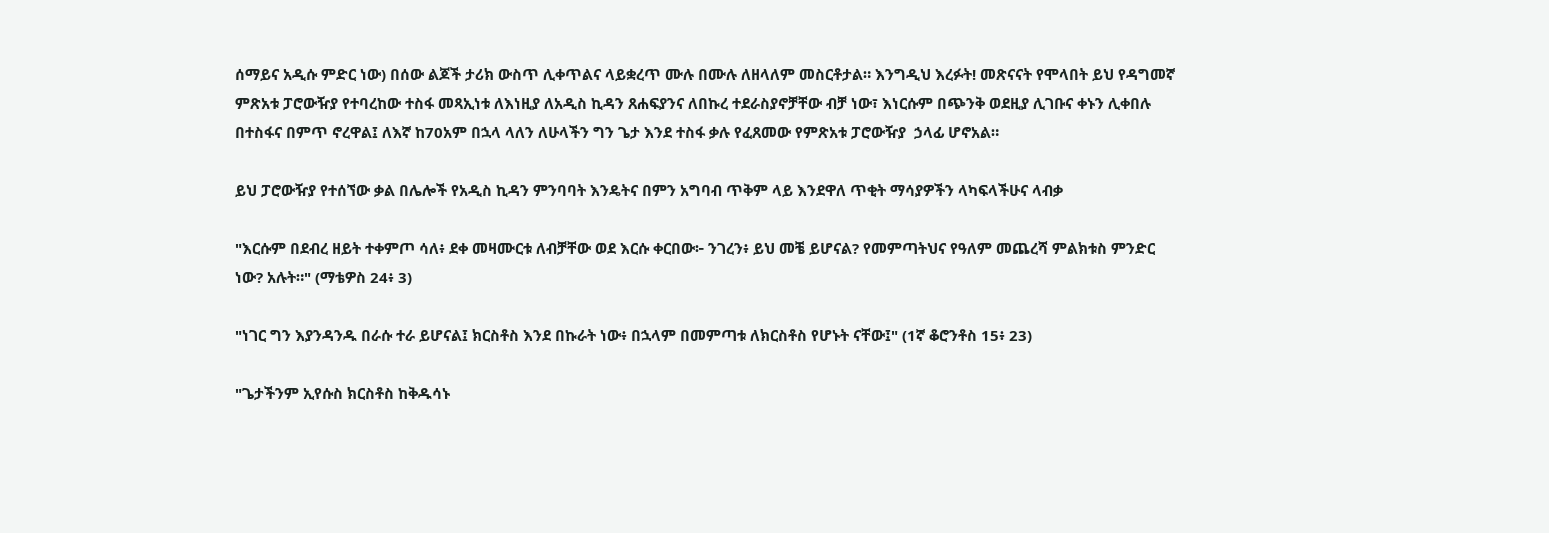ሰማይና አዲሱ ምድር ነው) በሰው ልጆች ታሪክ ውስጥ ሊቀጥልና ላይቋረጥ ሙሉ በሙሉ ለዘላለም መስርቶታል። እንግዲህ እረፉት! መጽናናት የሞላበት ይህ የዳግመኛ ምጽአቱ ፓሮውዥያ የተባረከው ተስፋ መጻኢነቱ ለእነዚያ ለአዲስ ኪዳን ጸሐፍያንና ለበኩረ ተደራስያኖቻቸው ብቻ ነው፣ እነርሱም በጭንቅ ወደዚያ ሊገቡና ቀኑን ሊቀበሉ በተስፋና በምጥ ኖረዋል፤ ለእኛ ከ70አም በኋላ ላለን ለሁላችን ግን ጌታ እንደ ተስፋ ቃሉ የፈጸመው የምጽአቱ ፓሮውዥያ  ኃላፊ ሆኖአል።

ይህ ፓሮውዥያ የተሰኘው ቃል በሌሎች የአዲስ ኪዳን ምንባባት እንዴትና በምን አግባብ ጥቅም ላይ እንደዋለ ጥቂት ማሳያዎችን ላካፍላችሁና ላብቃ

"እርሱም በደብረ ዘይት ተቀምጦ ሳለ፥ ደቀ መዛሙርቱ ለብቻቸው ወደ እርሱ ቀርበው፦ ንገረን፥ ይህ መቼ ይሆናል? የመምጣትህና የዓለም መጨረሻ ምልክቱስ ምንድር ነው? አሉት።" (ማቴዎስ 24፥ 3)

"ነገር ግን እያንዳንዱ በራሱ ተራ ይሆናል፤ ክርስቶስ እንደ በኩራት ነው፥ በኋላም በመምጣቱ ለክርስቶስ የሆኑት ናቸው፤" (1ኛ ቆሮንቶስ 15፥ 23)

"ጌታችንም ኢየሱስ ክርስቶስ ከቅዱሳኑ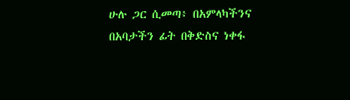ሁሉ ጋር ሲመጣ፥ በአምላካችንና በአባታችን ፊት በቅድስና ነቀፋ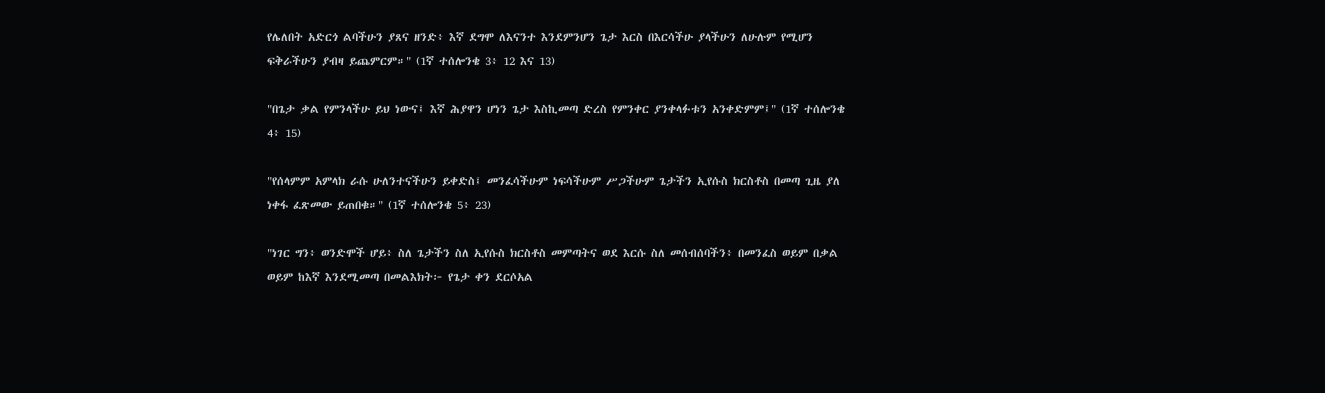የሌለበት አድርጎ ልባችሁን ያጸና ዘንድ፥ እኛ ደግሞ ለእናንተ እንደምንሆን ጌታ እርስ በእርሳችሁ ያላችሁን ለሁሉም የሚሆን ፍቅራችሁን ያብዛ ይጨምርም።" (1ኛ ተሰሎንቄ 3፥ 12 እና 13)

"በጌታ ቃል የምንላችሁ ይህ ነውና፤ እኛ ሕያዋን ሆነን ጌታ እስኪመጣ ድረስ የምንቀር ያንቀላፉቱን አንቀድምም፤" (1ኛ ተሰሎንቄ 4፥ 15)

"የሰላምም አምላክ ራሱ ሁለንተናችሁን ይቀድስ፤ መንፈሳችሁም ነፍሳችሁም ሥጋችሁም ጌታችን ኢየሱስ ክርስቶስ በመጣ ጊዜ ያለ ነቀፋ ፈጽመው ይጠበቁ።" (1ኛ ተሰሎንቄ 5፥ 23)

"ነገር ግን፥ ወንድሞች ሆይ፥ ስለ ጌታችን ስለ ኢየሱስ ክርስቶስ መምጣትና ወደ እርሱ ስለ መሰብሰባችን፥ በመንፈስ ወይም በቃል ወይም ከእኛ እንደሚመጣ በመልእክት፦ የጌታ ቀን ደርሶአል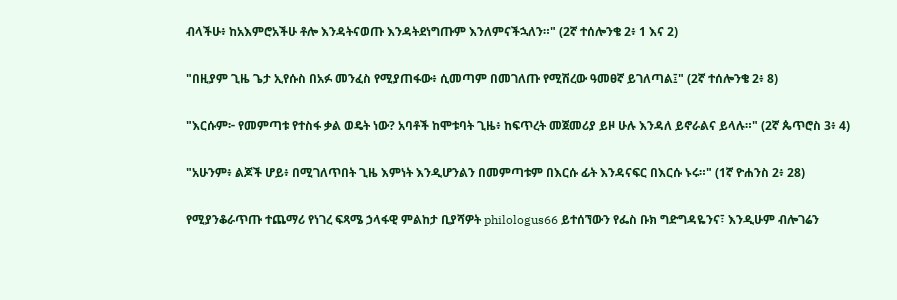ብላችሁ፥ ከአእምሮአችሁ ቶሎ እንዳትናወጡ እንዳትደነግጡም እንለምናችኋለን።" (2ኛ ተሰሎንቄ 2፥ 1 እና 2)

"በዚያም ጊዜ ጌታ ኢየሱስ በአፉ መንፈስ የሚያጠፋው፥ ሲመጣም በመገለጡ የሚሽረው ዓመፀኛ ይገለጣል፤" (2ኛ ተሰሎንቄ 2፥ 8)

"እርሱም፦ የመምጣቱ የተስፋ ቃል ወዴት ነው? አባቶች ከሞቱባት ጊዜ፥ ከፍጥረት መጀመሪያ ይዞ ሁሉ እንዳለ ይኖራልና ይላሉ።" (2ኛ ጴጥሮስ 3፥ 4)

"አሁንም፥ ልጆች ሆይ፥ በሚገለጥበት ጊዜ እምነት እንዲሆንልን በመምጣቱም በእርሱ ፊት እንዳናፍር በእርሱ ኑሩ።" (1ኛ ዮሐንስ 2፥ 28)

የሚያንቆራጥጡ ተጨማሪ የነገረ ፍጻሜ ኃላፋዊ ምልከታ ቢያሻዎት philologus66 ይተሰኘውን የፌስ ቡክ ግድግዳዬንና፣ እንዲሁም ብሎገሬን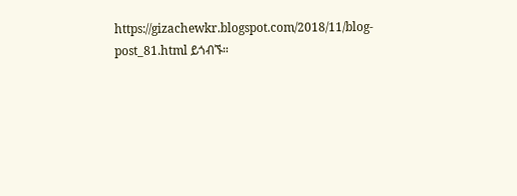https://gizachewkr.blogspot.com/2018/11/blog-post_81.html ይጎብኙ።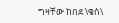ግዛቸው ከበደ \ቄስ\